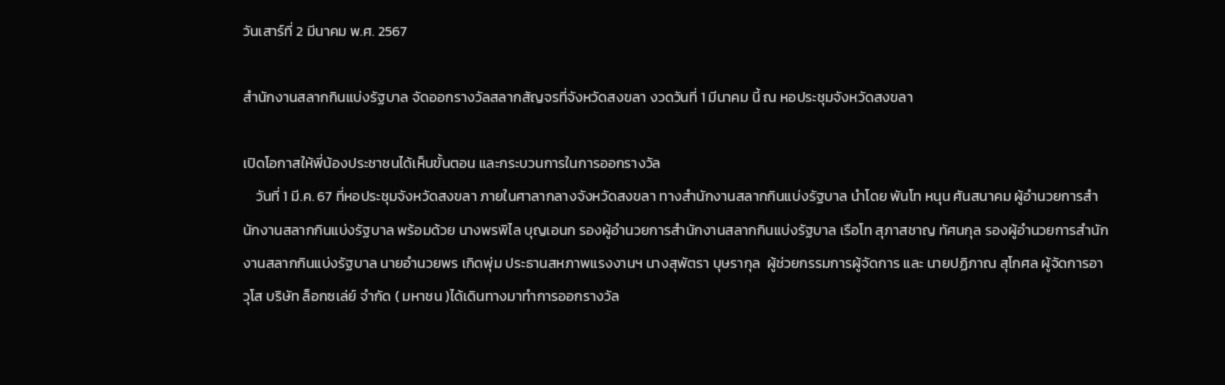วันเสาร์ที่ 2 มีนาคม พ.ศ. 2567

สำนักงานสลากกินแบ่งรัฐบาล จัดออกรางวัลสลากสัญจรที่จังหวัดสงขลา งวดวันที่ 1 มีนาคม นี้ ณ หอประชุมจังหวัดสงขลา

เปิดโอกาสให้พี่น้องประชาชนได้เห็นขั้นตอน และกระบวนการในการออกรางวัล
    วันที่ 1 มี.ค. 67 ที่หอประชุมจังหวัดสงขลา ภายในศาลากลางจังหวัดสงขลา ทางสำนักงานสลากกินแบ่งรัฐบาล นำโดย พันโท หนุน ศันสนาคม ผู้อำนวยการสำนักงานสลากกินแบ่งรัฐบาล พร้อมด้วย นางพรพิไล บุญเอนก รองผู้อำนวยการสำนักงานสลากกินแบ่งรัฐบาล เรือโท สุภาสชาญ ทัศนกุล รองผู้อำนวยการสำนักงานสลากกินแบ่งรัฐบาล นายอำนวยพร เกิดพุ่ม ประธานสหภาพแรงงานฯ นางสุพัตรา บุษรากุล  ผู้ช่วยกรรมการผู้จัดการ และ นายปฏิภาณ สุโกศล ผู้จัดการอาวุโส บริษัท ล็อกซเล่ย์ จำกัด ( มหาชน )ได้เดินทางมาทำการออกรางวัล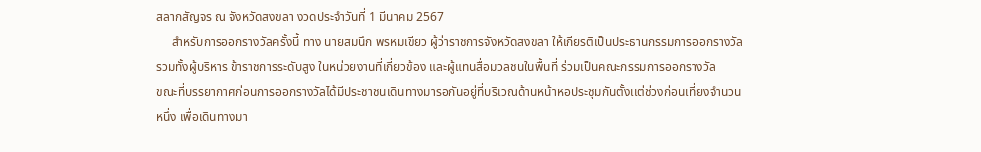สลากสัญจร ณ จังหวัดสงขลา งวดประจำวันที่ 1 มีนาคม 2567
     สำหรับการออกรางวัลครั้งนี้ ทาง นายสมนึก พรหมเขียว ผู้ว่าราชการจังหวัดสงขลา ให้เกียรติเป็นประธานกรรมการออกรางวัล รวมทั้งผู้บริหาร ข้าราชการระดับสูง ในหน่วยงานที่เกี่ยวข้อง และผู้แทนสื่อมวลชนในพื้นที่ ร่วมเป็นคณะกรรมการออกรางวัล
ขณะที่บรรยากาศก่อนการออกรางวัลได้มีประชาชนเดินทางมารอกันอยู่ที่บริเวณด้านหน้าหอประชุมกันตั้งเเต่ช่วงก่อนเที่ยงจำนวนหนึ่ง เพื่อเดินทางมา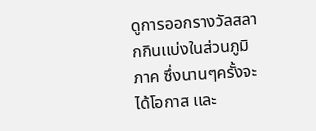ดูการออกรางวัลสลากกินเเบ่งในส่วนภูมิภาค ซึ่งนานๆครั้งจะได้โอกาส เเละ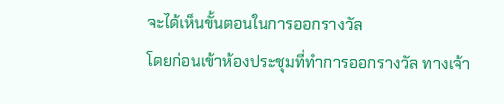จะได้เห็นขั้นตอนในการออกรางวัล
โดยก่อนเข้าห้องประชุมที่ทำการออกรางวัล ทางเจ้า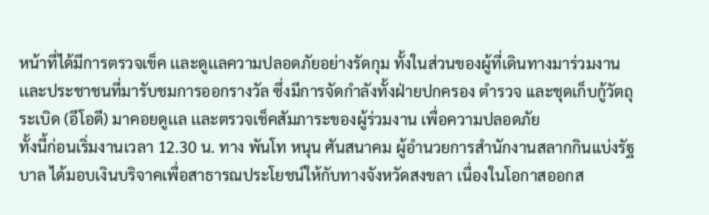หน้าที่ได้มีการตรวจเข็ค เเละดูเเลความปลอดภัยอย่างรัดกุม ทั้งในส่วนของผู้ที่เดินทางมาร่วมงาน เเละประชาชนที่มารับชมการออกรางวัล ซึ่งมีการจัดกำลังทั้งฝ่ายปกครอง ตำรวจ เเละชุดเก็บกู้วัตถุระเบิด (อีโอดี) มาคอยดูเเล เเละตรวจเช็คสัมภาระของผู้ร่วมงาน เพื่อความปลอดภัย
ทั้งนี้ก่อนเริ่มงานเวลา 12.30 น. ทาง พันโท หนุน ศันสนาคม ผู้อำนวยการสำนักงานสลากกินแบ่งรัฐบาล ได้มอบเงินบริจาคเพื่อสาธารณประโยชน์ให้กับทางจังหวัดสงขลา เนื่องในโอกาสออกส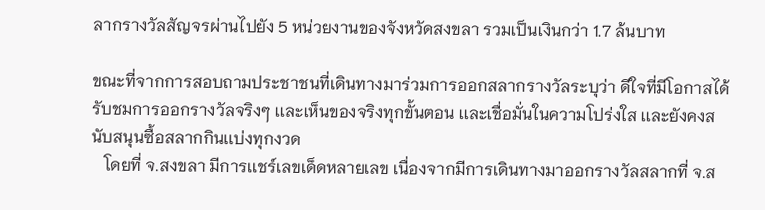ลากรางวัลสัญจรผ่านไปยัง 5 หน่วยงานของจังหวัดสงขลา รวมเป็นเงินกว่า 1.7 ล้นบาท

ขณะที่จากการสอบถามประชาชนที่เดินทางมาร่วมการออกสลากรางวัลระบุว่า ดีใจที่มีโอกาสได้รับชมการออกรางวัลจริงๆ เเละเห็นของจริงทุกขั้นตอน เเละเชื่อมั่นในความโปร่งใส เเละยังคงสนับสนุนซื้อสลากกินเเบ่งทุกงวด
   โดยที่ จ.สงขลา มีการเเชร์เลขเด็ดหลายเลข เนื่องจากมีการเดินทางมาออกรางวัลสลากที่ จ.ส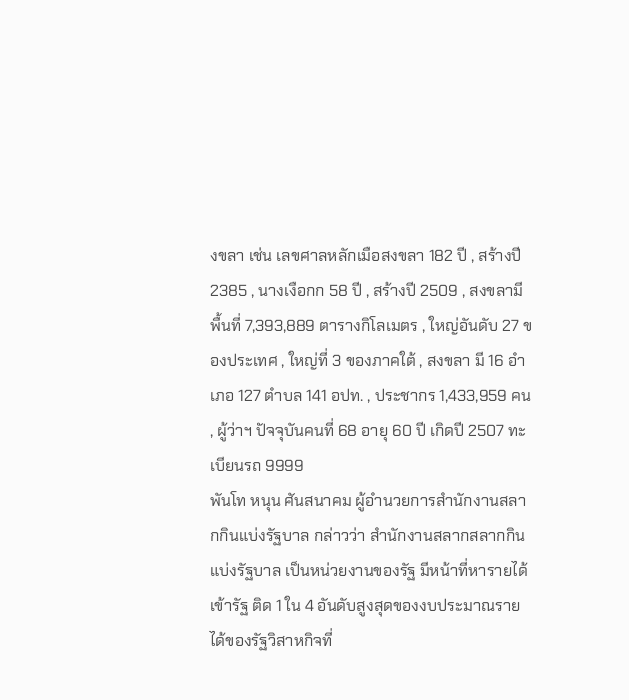งขลา เช่น เลขศาลหลักเมือสงขลา 182 ปี , สร้างปี 2385 , นางเงือกก 58 ปี , สร้างปี 2509 , สงขลามีพื้นที่ 7,393,889 ตารางกิโลเมตร , ใหญ่อันดับ 27 ของประเทศ , ใหญ่ที่ 3 ของภาคใต้ , สงขลา มี 16 อำเภอ 127 ตำบล 141 อปท. , ประชากร 1,433,959 คน , ผู้ว่าฯ ปัจจุบันคนที่ 68 อายุ 60 ปี เกิดปี 2507 ทะเบียนรถ 9999
พันโท หนุน ศันสนาคม ผู้อำนวยการสำนักงานสลากกินแบ่งรัฐบาล กล่าวว่า สำนักงานสลากสลากกินแบ่งรัฐบาล เป็นหน่วยงานของรัฐ มีหน้าที่หารายได้เข้ารัฐ ติด 1 ใน 4 อันดับสูงสุดของงบประมาณรายได้ของรัฐวิสาหกิจที่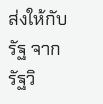ส่งให้กับรัฐ จากรัฐวิ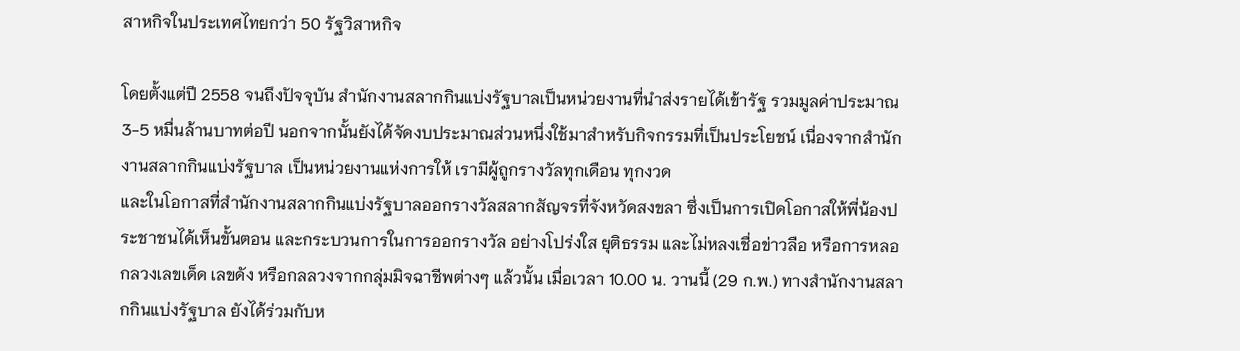สาหกิจในประเทศไทยกว่า 50 รัฐวิสาหกิจ

โดยตั้งแต่ปี 2558 จนถึงปัจจุบัน สำนักงานสลากกินแบ่งรัฐบาลเป็นหน่วยงานที่นำส่งรายได้เข้ารัฐ รวมมูลค่าประมาณ 3-5 หมื่นล้านบาทต่อปี นอกจากนั้นยังได้จัดงบประมาณส่วนหนึ่งใช้มาสำหรับกิจกรรมที่เป็นประโยชน์ เนื่องจากสำนักงานสลากกินแบ่งรัฐบาล เป็นหน่วยงานแห่งการให้ เรามีผู้ถูกรางวัลทุกเดือน ทุกงวด
และในโอกาสที่สำนักงานสลากกินแบ่งรัฐบาลออกรางวัลสลากสัญจรที่จังหวัดสงขลา ซึ่งเป็นการเปิดโอกาสให้พี่น้องประชาชนได้เห็นขั้นตอน และกระบวนการในการออกรางวัล อย่างโปร่งใส ยุติธรรม และไม่หลงเชื่อข่าวลือ หรือการหลอกลวงเลขเด็ด เลขดัง หรือกลลวงจากกลุ่มมิจฉาชีพต่างๆ แล้วนั้น เมื่อเวลา 10.00 น. วานนี้ (29 ก.พ.) ทางสำนักงานสลากกินแบ่งรัฐบาล ยังได้ร่วมกับห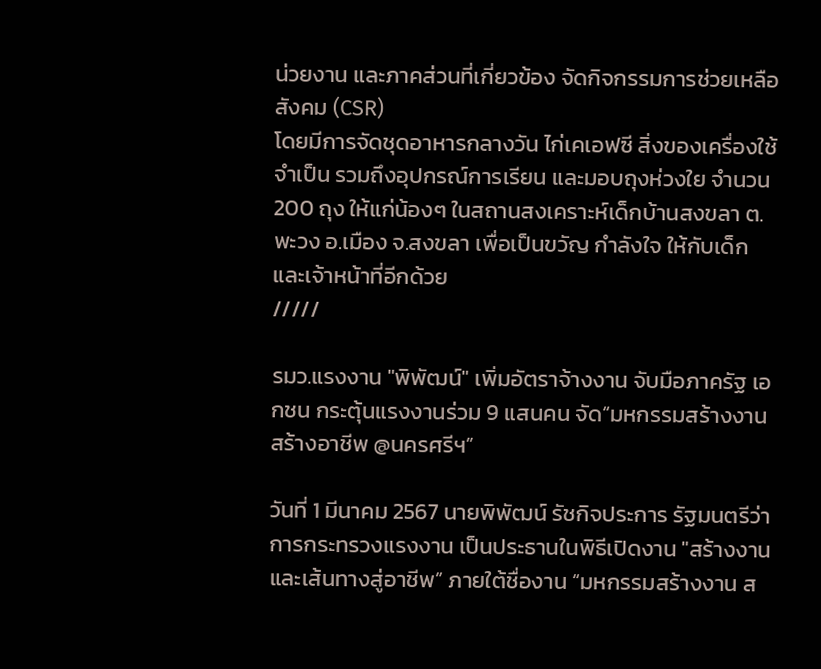น่วยงาน และภาคส่วนที่เกี่ยวข้อง จัดกิจกรรมการช่วยเหลือสังคม (CSR)
โดยมีการจัดชุดอาหารกลางวัน ไก่เคเอฟซี สิ่งของเครื่องใช้จำเป็น รวมถึงอุปกรณ์การเรียน และมอบถุงห่วงใย จำนวน 200 ถุง ให้แก่น้องๆ ในสถานสงเคราะห์เด็กบ้านสงขลา ต.พะวง อ.เมือง จ.สงขลา เพื่อเป็นขวัญ กำลังใจ ให้กับเด็ก และเจ้าหน้าที่อีกด้วย
/////

รมว.แรงงาน "พิพัฒน์" เพิ่มอัตราจ้างงาน จับมือภาครัฐ เอกชน กระตุ้นแรงงานร่วม 9 แสนคน จัด“มหกรรมสร้างงาน สร้างอาชีพ @นครศรีฯ”

วันที่ 1 มีนาคม 2567 นายพิพัฒน์ รัชกิจประการ รัฐมนตรีว่าการกระทรวงแรงงาน เป็นประธานในพิธีเปิดงาน "สร้างงาน และเส้นทางสู่อาชีพ” ภายใต้ชื่องาน “มหกรรมสร้างงาน ส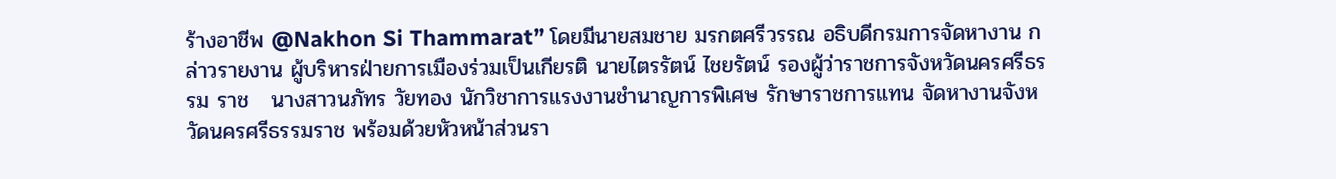ร้างอาชีพ @Nakhon Si Thammarat” โดยมีนายสมชาย มรกตศรีวรรณ อธิบดีกรมการจัดหางาน กล่าวรายงาน ผู้บริหารฝ่ายการเมืองร่วมเป็นเกียรติ นายไตรรัตน์ ไชยรัตน์ รองผู้ว่าราชการจังหวัดนครศรีธรรม ราช   นางสาวนภัทร วัยทอง นักวิชาการแรงงานชำนาญการพิเศษ รักษาราชการแทน จัดหางานจังหวัดนครศรีธรรมราช พร้อมด้วยหัวหน้าส่วนรา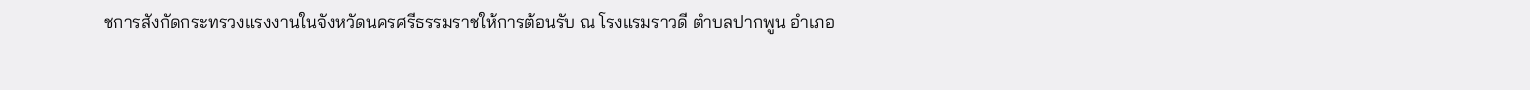ชการสังกัดกระทรวงแรงงานในจังหวัดนครศรีธรรมราชให้การต้อนรับ ณ โรงแรมราวดี ตำบลปากพูน อำเภอ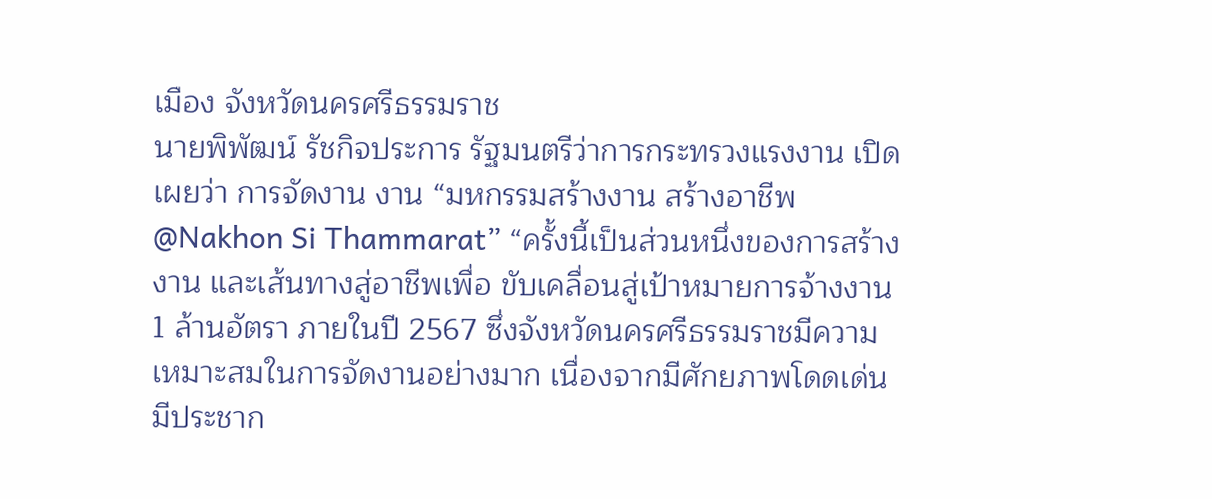เมือง จังหวัดนครศรีธรรมราช
นายพิพัฒน์ รัชกิจประการ รัฐมนตรีว่าการกระทรวงแรงงาน เปิดเผยว่า การจัดงาน งาน “มหกรรมสร้างงาน สร้างอาชีพ @Nakhon Si Thammarat” “ครั้งนี้เป็นส่วนหนึ่งของการสร้างงาน และเส้นทางสู่อาชีพเพื่อ ขับเคลื่อนสู่เป้าหมายการจ้างงาน 1 ล้านอัตรา ภายในปี 2567 ซึ่งจังหวัดนครศรีธรรมราชมีความเหมาะสมในการจัดงานอย่างมาก เนื่องจากมีศักยภาพโดดเด่น มีประชาก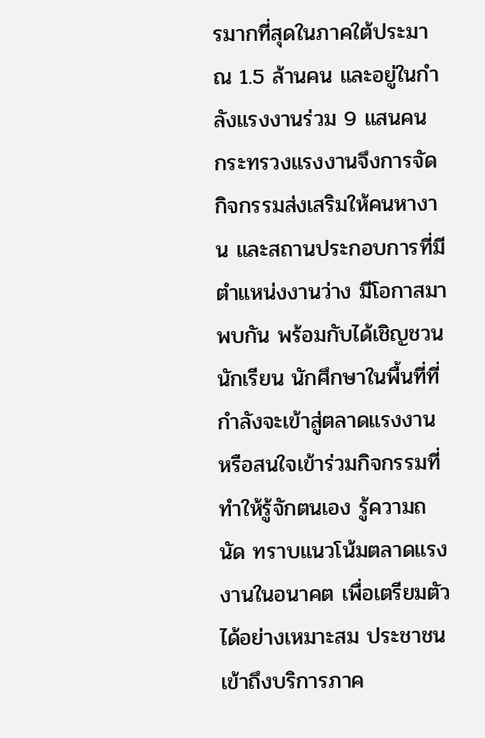รมากที่สุดในภาคใต้ประมาณ 1.5 ล้านคน และอยู่ในกำลังแรงงานร่วม 9 แสนคน กระทรวงแรงงานจึงการจัดกิจกรรมส่งเสริมให้คนหางาน และสถานประกอบการที่มีตำแหน่งงานว่าง มีโอกาสมาพบกัน พร้อมกับได้เชิญชวนนักเรียน นักศึกษาในพื้นที่ที่กำลังจะเข้าสู่ตลาดแรงงาน หรือสนใจเข้าร่วมกิจกรรมที่ทำให้รู้จักตนเอง รู้ความถนัด ทราบแนวโน้มตลาดแรงงานในอนาคต เพื่อเตรียมตัวได้อย่างเหมาะสม ประชาชนเข้าถึงบริการภาค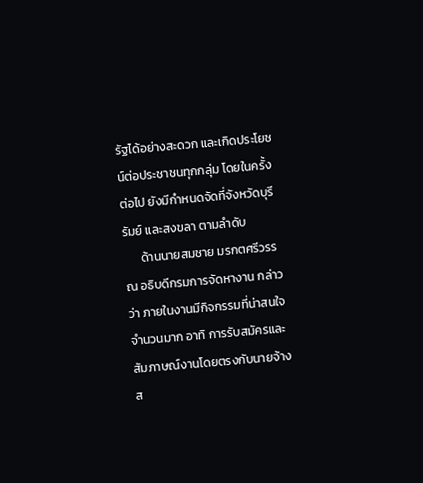รัฐได้อย่างสะดวก และเกิดประโยชน์ต่อประชาชนทุกกลุ่ม โดยในครั้งต่อไป ยังมีกำหนดจัดที่จังหวัดบุรีรัมย์ และสงขลา ตามลำดับ
      ด้านนายสมชาย มรกตศรีวรรณ อธิบดีกรมการจัดหางาน กล่าวว่า ภายในงานมีกิจกรรมที่น่าสนใจจำนวนมาก อาทิ การรับสมัครและสัมภาษณ์งานโดยตรงกับนายจ้าง ส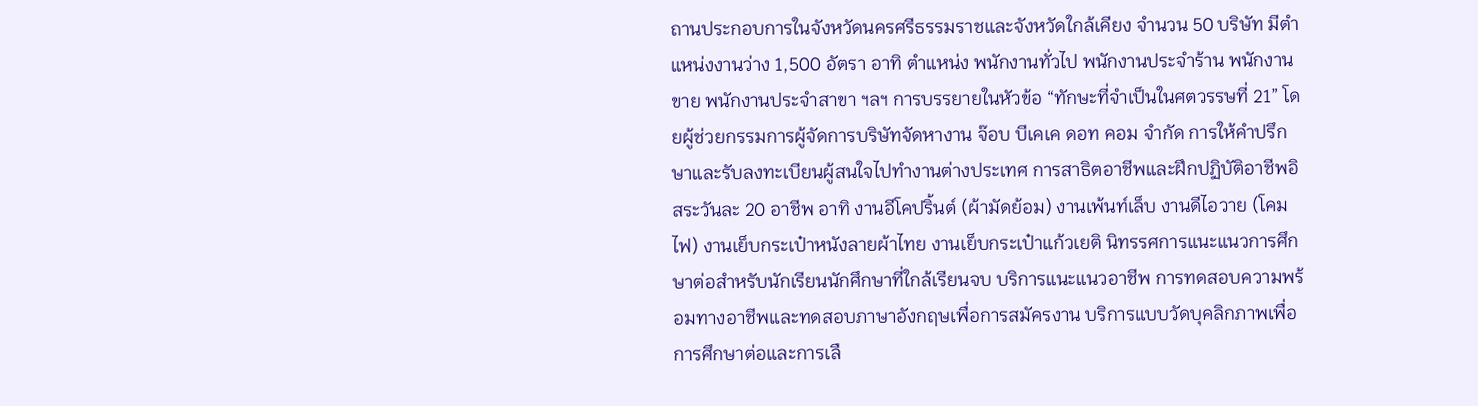ถานประกอบการในจังหวัดนครศรีธรรมราชและจังหวัดใกล้เคียง จำนวน 50 บริษัท มีตำแหน่งงานว่าง 1,500 อัตรา อาทิ ตำแหน่ง พนักงานทั่วไป พนักงานประจำร้าน พนักงานขาย พนักงานประจำสาขา ฯลฯ การบรรยายในหัวข้อ “ทักษะที่จำเป็นในศตวรรษที่ 21” โดยผู้ช่วยกรรมการผู้จัดการบริษัทจัดหางาน จ๊อบ บีเคเค ดอท คอม จำกัด การให้คำปรึกษาและรับลงทะเบียนผู้สนใจไปทำงานต่างประเทศ การสาธิตอาชีพและฝึกปฏิบัติอาชีพอิสระวันละ 20 อาชีพ อาทิ งานอีโคปริ้นต์ (ผ้ามัดย้อม) งานเพ้นท์เล็บ งานดีไอวาย (โคมไฟ) งานเย็บกระเป๋าหนังลายผ้าไทย งานเย็บกระเป๋าแก้วเยติ นิทรรศการแนะแนวการศึกษาต่อสำหรับนักเรียนนักศึกษาที่ใกล้เรียนจบ บริการแนะแนวอาชีพ การทดสอบความพร้อมทางอาชีพและทดสอบภาษาอังกฤษเพื่อการสมัครงาน บริการแบบวัดบุคลิกภาพเพื่อการศึกษาต่อและการเลื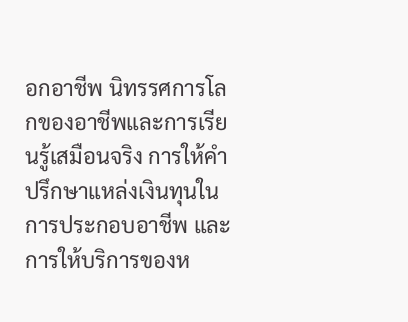อกอาชีพ นิทรรศการโลกของอาชีพและการเรียนรู้เสมือนจริง การให้คำปรึกษาแหล่งเงินทุนในการประกอบอาชีพ และการให้บริการของห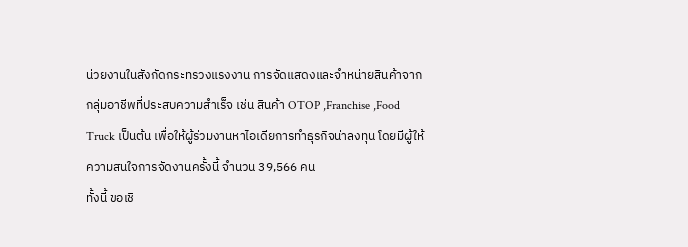น่วยงานในสังกัดกระทรวงแรงงาน การจัดแสดงและจำหน่ายสินค้าจากกลุ่มอาชีพที่ประสบความสำเร็จ เช่น สินค้า OTOP ,Franchise ,Food Truck เป็นต้น เพื่อให้ผู้ร่วมงานหาไอเดียการทำธุรกิจน่าลงทุน โดยมีผู้ให้ความสนใจการจัดงานครั้งนี้ จำนวน 39,566 คน
ทั้งนี้ ขอเชิ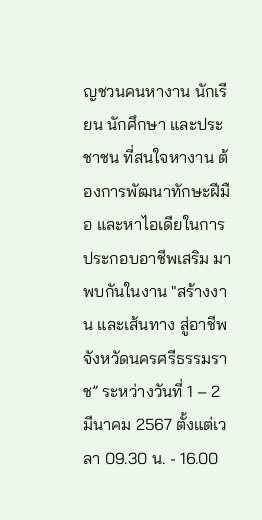ญชวนคนหางาน นักเรียน นักศึกษา และประชาชน ที่สนใจหางาน ต้องการพัฒนาทักษะฝีมือ และหาไอเดียในการประกอบอาชีพเสริม มาพบกันในงาน "สร้างงาน และเส้นทาง สู่อาชีพจังหวัดนครศรีธรรมราช” ระหว่างวันที่ 1 – 2 มีนาคม 2567 ตั้งแต่เวลา 09.30 น. - 16.00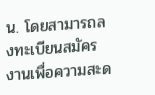น. โดยสามารถลงทะเบียนสมัครงานเพื่อความสะด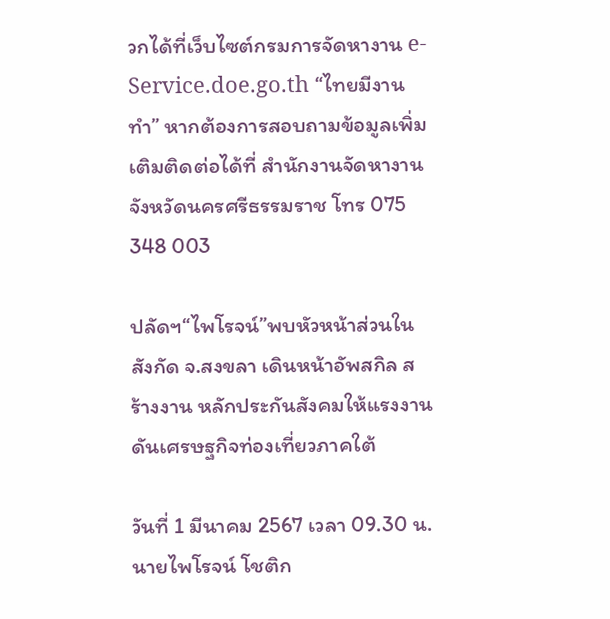วกได้ที่เว็บไซต์กรมการจัดหางาน e-Service.doe.go.th “ไทยมีงานทำ” หากต้องการสอบถามข้อมูลเพิ่มเติมติดต่อได้ที่ สำนักงานจัดหางานจังหวัดนครศรีธรรมราช โทร 075 348 003

ปลัดฯ“ไพโรจน์”พบหัวหน้าส่วนในสังกัด จ.สงขลา เดินหน้าอัพสกิล สร้างงาน หลักประกันสังคมให้แรงงาน ดันเศรษฐกิจท่องเที่ยวภาคใต้

วันที่ 1 มีนาคม 2567 เวลา 09.30 น. นายไพโรจน์ โชติก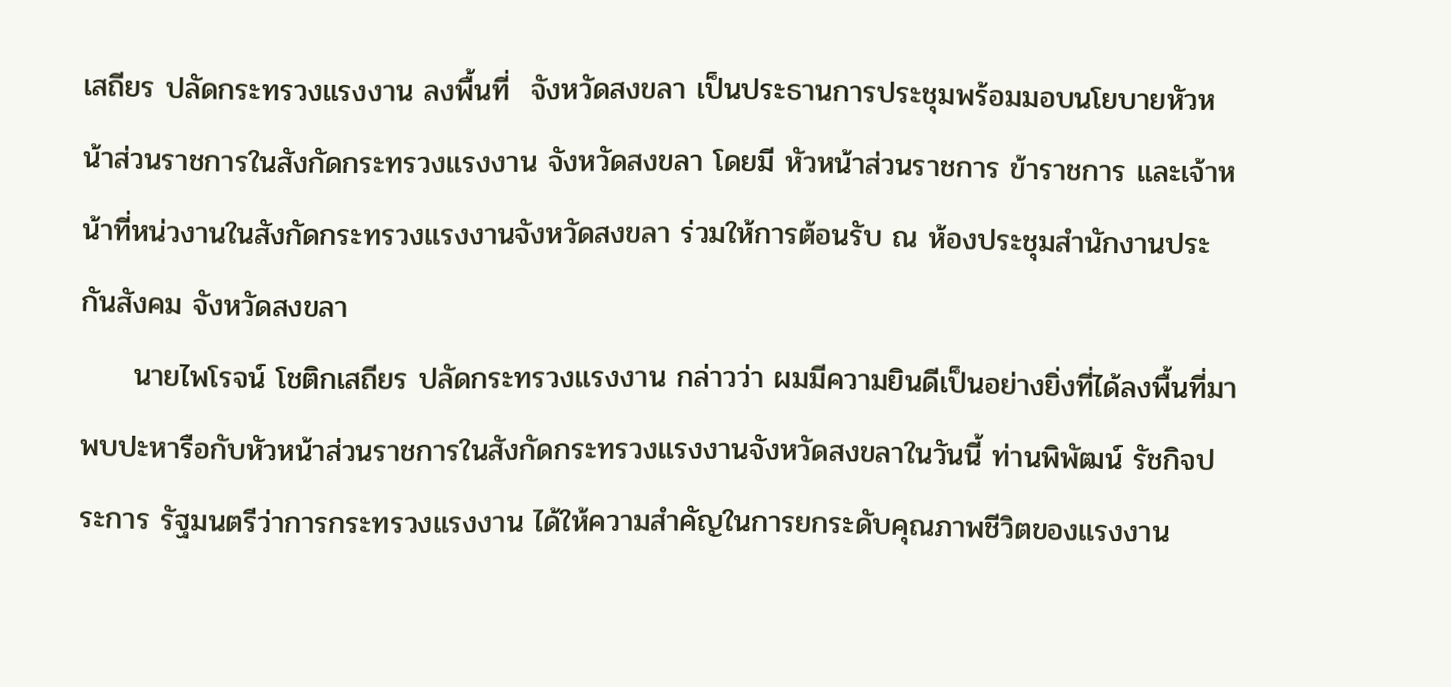เสถียร ปลัดกระทรวงแรงงาน ลงพื้นที่  จังหวัดสงขลา เป็นประธานการประชุมพร้อมมอบนโยบายหัวหน้าส่วนราชการในสังกัดกระทรวงแรงงาน จังหวัดสงขลา โดยมี หัวหน้าส่วนราชการ ข้าราชการ และเจ้าหน้าที่หน่วงานในสังกัดกระทรวงแรงงานจังหวัดสงขลา ร่วมให้การต้อนรับ ณ ห้องประชุมสำนักงานประกันสังคม จังหวัดสงขลา
     นายไพโรจน์ โชติกเสถียร ปลัดกระทรวงแรงงาน กล่าวว่า ผมมีความยินดีเป็นอย่างยิ่งที่ได้ลงพื้นที่มาพบปะหารือกับหัวหน้าส่วนราชการในสังกัดกระทรวงแรงงานจังหวัดสงขลาในวันนี้ ท่านพิพัฒน์ รัชกิจประการ รัฐมนตรีว่าการกระทรวงแรงงาน ได้ให้ความสำคัญในการยกระดับคุณภาพชีวิตของแรงงาน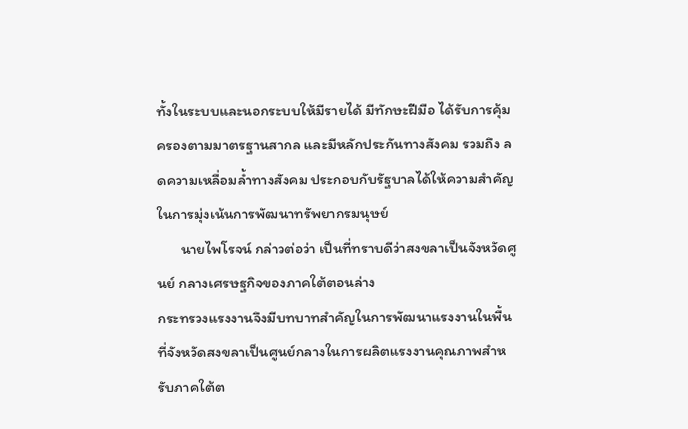ทั้งในระบบและนอกระบบให้มีรายได้ มีทักษะฝีมือ ได้รับการคุ้มครองตามมาตรฐานสากล และมีหลักประกันทางสังคม รวมถึง ลดความเหลื่อมล้ำทางสังคม ประกอบกับรัฐบาลได้ให้ความสำคัญในการมุ่งเน้นการพัฒนาทรัพยากรมนุษย์
       นายไพโรจน์ กล่าวต่อว่า เป็นที่ทราบดีว่าสงขลาเป็นจังหวัดศูนย์ กลางเศรษฐกิจของภาคใต้ตอนล่าง
กระทรวงแรงงานจึงมีบทบาทสำคัญในการพัฒนาแรงงานในพื้นที่จังหวัดสงขลาเป็นศูนย์กลางในการผลิตแรงงานคุณภาพสำหรับภาคใต้ต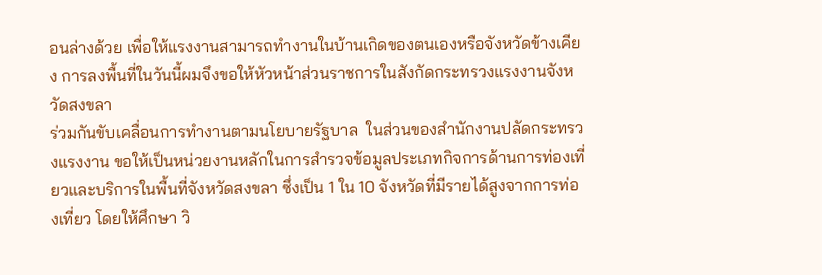อนล่างด้วย เพื่อให้แรงงานสามารถทำงานในบ้านเกิดของตนเองหรือจังหวัดข้างเคียง การลงพื้นที่ในวันนี้ผมจึงขอให้หัวหน้าส่วนราชการในสังกัดกระทรวงแรงงานจังหวัดสงขลา
ร่วมกันขับเคลื่อนการทำงานตามนโยบายรัฐบาล  ในส่วนของสำนักงานปลัดกระทรวงแรงงาน ขอให้เป็นหน่วยงานหลักในการสำรวจข้อมูลประเภทกิจการด้านการท่องเที่ยวและบริการในพื้นที่จังหวัดสงขลา ซึ่งเป็น 1 ใน 10 จังหวัดที่มีรายได้สูงจากการท่องเที่ยว โดยให้ศึกษา วิ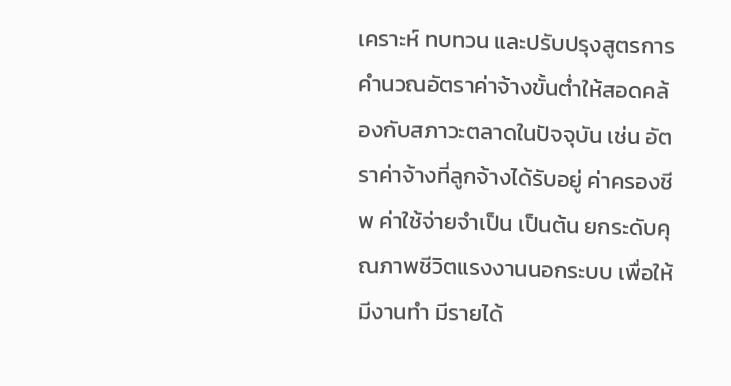เคราะห์ ทบทวน และปรับปรุงสูตรการคำนวณอัตราค่าจ้างขั้นต่ำให้สอดคล้องกับสภาวะตลาดในปัจจุบัน เช่น อัตราค่าจ้างที่ลูกจ้างได้รับอยู่ ค่าครองชีพ ค่าใช้จ่ายจำเป็น เป็นต้น ยกระดับคุณภาพชีวิตแรงงานนอกระบบ เพื่อให้มีงานทำ มีรายได้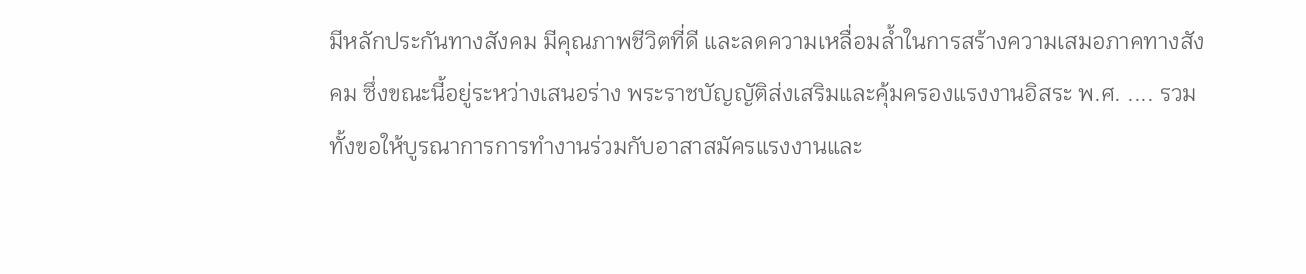มีหลักประกันทางสังคม มีคุณภาพชีวิตที่ดี และลดความเหลื่อมล้ำในการสร้างความเสมอภาคทางสังคม ซึ่งขณะนี้อยู่ระหว่างเสนอร่าง พระราชบัญญัติส่งเสริมและคุ้มครองแรงงานอิสระ พ.ศ. .... รวมทั้งขอให้บูรณาการการทำงานร่วมกับอาสาสมัครแรงงานและ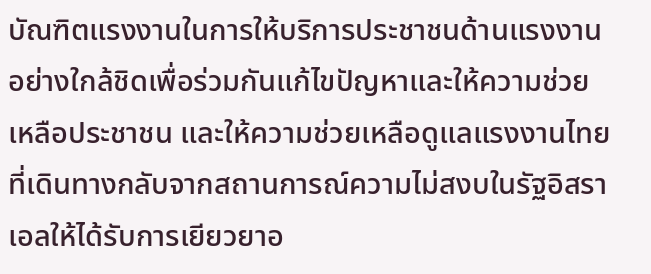บัณฑิตแรงงานในการให้บริการประชาชนด้านแรงงานอย่างใกล้ชิดเพื่อร่วมกันแก้ไขปัญหาและให้ความช่วยเหลือประชาชน และให้ความช่วยเหลือดูแลแรงงานไทยที่เดินทางกลับจากสถานการณ์ความไม่สงบในรัฐอิสราเอลให้ได้รับการเยียวยาอ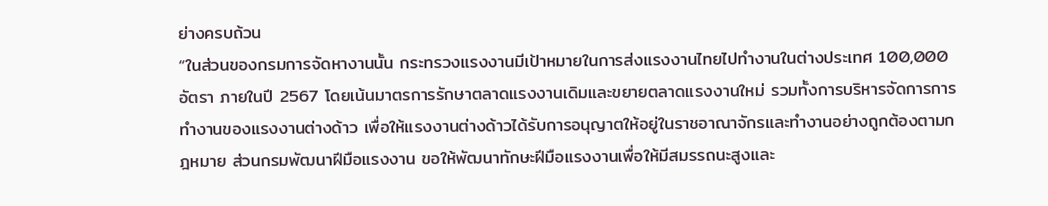ย่างครบถ้วน
“ในส่วนของกรมการจัดหางานนั้น กระทรวงแรงงานมีเป้าหมายในการส่งแรงงานไทยไปทำงานในต่างประเทศ 100,000 อัตรา ภายในปี 2567 โดยเน้นมาตรการรักษาตลาดแรงงานเดิมและขยายตลาดแรงงานใหม่ รวมทั้งการบริหารจัดการการทำงานของแรงงานต่างด้าว เพื่อให้แรงงานต่างด้าวได้รับการอนุญาตให้อยู่ในราชอาณาจักรและทำงานอย่างถูกต้องตามกฎหมาย ส่วนกรมพัฒนาฝีมือแรงงาน ขอให้พัฒนาทักษะฝีมือแรงงานเพื่อให้มีสมรรถนะสูงและ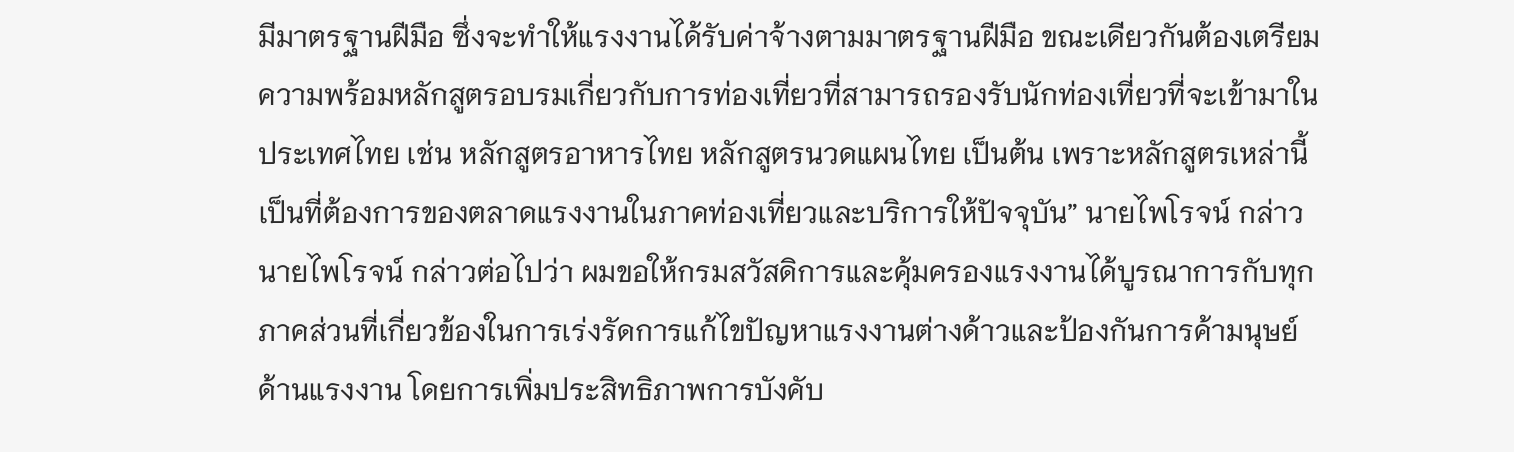มีมาตรฐานฝีมือ ซึ่งจะทำให้แรงงานได้รับค่าจ้างตามมาตรฐานฝีมือ ขณะเดียวกันต้องเตรียมความพร้อมหลักสูตรอบรมเกี่ยวกับการท่องเที่ยวที่สามารถรองรับนักท่องเที่ยวที่จะเข้ามาในประเทศไทย เช่น หลักสูตรอาหารไทย หลักสูตรนวดแผนไทย เป็นต้น เพราะหลักสูตรเหล่านี้เป็นที่ต้องการของตลาดแรงงานในภาคท่องเที่ยวและบริการให้ปัจจุบัน” นายไพโรจน์ กล่าว
นายไพโรจน์ กล่าวต่อไปว่า ผมขอให้กรมสวัสดิการและคุ้มครองแรงงานได้บูรณาการกับทุกภาคส่วนที่เกี่ยวข้องในการเร่งรัดการแก้ไขปัญหาแรงงานต่างด้าวและป้องกันการค้ามนุษย์ด้านแรงงาน โดยการเพิ่มประสิทธิภาพการบังคับ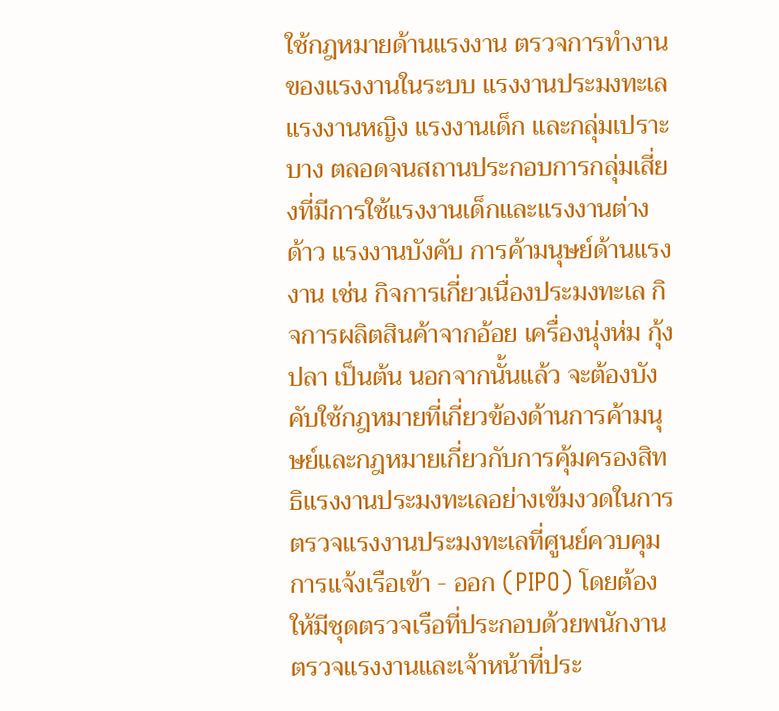ใช้กฎหมายด้านแรงงาน ตรวจการทำงานของแรงงานในระบบ แรงงานประมงทะเล แรงงานหญิง แรงงานเด็ก และกลุ่มเปราะบาง ตลอดจนสถานประกอบการกลุ่มเสี่ยงที่มีการใช้แรงงานเด็กและแรงงานต่างด้าว แรงงานบังคับ การค้ามนุษย์ด้านแรงงาน เช่น กิจการเกี่ยวเนื่องประมงทะเล กิจการผลิตสินค้าจากอ้อย เครื่องนุ่งห่ม กุ้ง ปลา เป็นต้น นอกจากนั้นแล้ว จะต้องบังคับใช้กฎหมายที่เกี่ยวข้องด้านการค้ามนุษย์และกฎหมายเกี่ยวกับการคุ้มครองสิทธิแรงงานประมงทะเลอย่างเข้มงวดในการตรวจแรงงานประมงทะเลที่ศูนย์ควบคุมการแจ้งเรือเข้า - ออก (PIPO) โดยต้องให้มีชุดตรวจเรือที่ประกอบด้วยพนักงานตรวจแรงงานและเจ้าหน้าที่ประ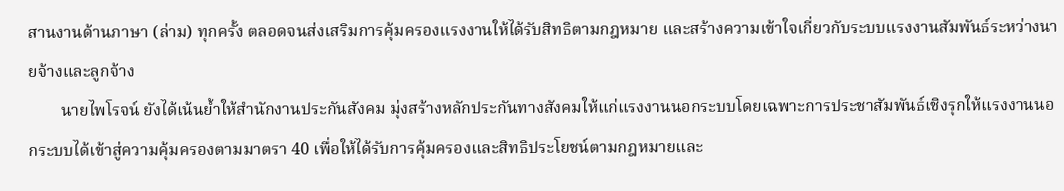สานงานด้านภาษา (ล่าม) ทุกครั้ง ตลอดจนส่งเสริมการคุ้มครองแรงงานให้ได้รับสิทธิตามกฎหมาย และสร้างความเข้าใจเกี่ยวกับระบบแรงงานสัมพันธ์ระหว่างนายจ้างและลูกจ้าง
        นายไพโรจน์ ยังได้เน้นย้ำให้สำนักงานประกันสังคม มุ่งสร้างหลักประกันทางสังคมให้แก่แรงงานนอกระบบโดยเฉพาะการประชาสัมพันธ์เชิงรุกให้แรงงานนอกระบบได้เข้าสู่ความคุ้มครองตามมาตรา 40 เพื่อให้ได้รับการคุ้มครองและสิทธิประโยชน์ตามกฎหมายและ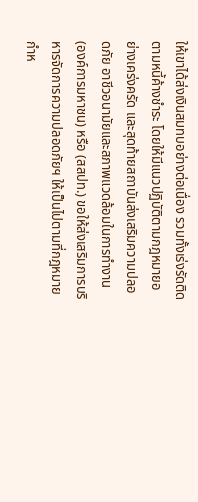ให้เขาได้ส่งเงินสมทบอย่างต่อเนื่อง รวมทั้งเร่งรัดติดตามหนี้ค้างชำระ โดยให้มีแนวปฏิบัติตามกฎหมายอย่างเคร่งครัด และสุดท้ายสถาบันส่งเสริมความปลอดภัย อาชีวอนามัยและสภาพแวดล้อมในการทำงาน (องค์การมหาชน) หรือ (สสปท.) ขอให้ส่งเสริมการบริหารจัดการความปลอดภัยฯ ให้เป็นไปตามที่กฎหมายกำห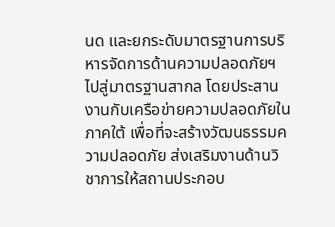นด และยกระดับมาตรฐานการบริหารจัดการด้านความปลอดภัยฯ ไปสู่มาตรฐานสากล โดยประสานงานกับเครือข่ายความปลอดภัยในภาคใต้ เพื่อที่จะสร้างวัฒนธรรมความปลอดภัย ส่งเสริมงานด้านวิชาการให้สถานประกอบ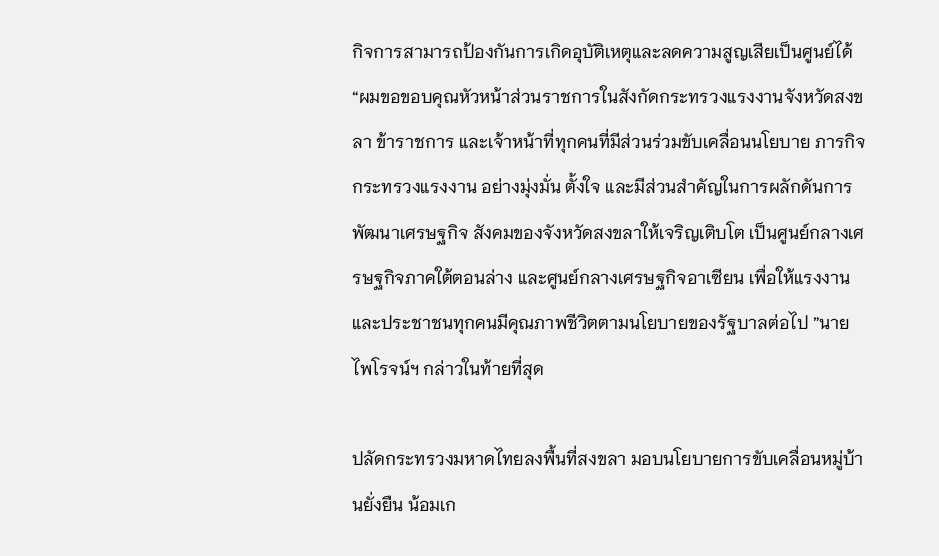กิจการสามารถป้องกันการเกิดอุบัติเหตุและลดความสูญเสียเป็นศูนย์ได้
“ผมขอขอบคุณหัวหน้าส่วนราชการในสังกัดกระทรวงแรงงานจังหวัดสงขลา ข้าราชการ และเจ้าหน้าที่ทุกคนที่มีส่วนร่วมขับเคลื่อนนโยบาย ภารกิจกระทรวงแรงงาน อย่างมุ่งมั่น ตั้งใจ และมีส่วนสำคัญในการผลักดันการพัฒนาเศรษฐกิจ สังคมของจังหวัดสงขลาให้เจริญเติบโต เป็นศูนย์กลางเศรษฐกิจภาคใต้ตอนล่าง และศูนย์กลางเศรษฐกิจอาเซียน เพื่อให้แรงงานและประชาชนทุกคนมีคุณภาพชีวิตตามนโยบายของรัฐบาลต่อไป ”นายไพโรจน์ฯ กล่าวในท้ายที่สุด

ปลัดกระทรวงมหาดไทยลงพื้นที่สงขลา มอบนโยบายการขับเคลื่อนหมู่บ้านยั่งยืน น้อมเก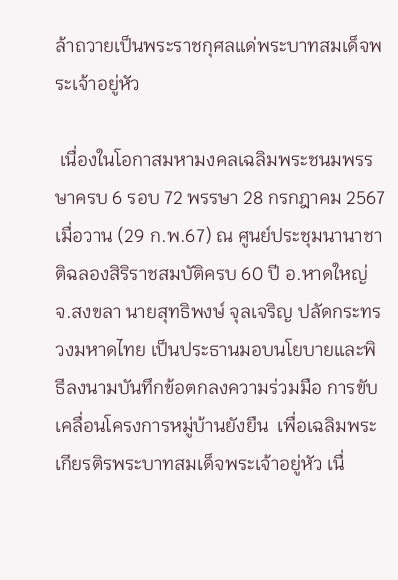ล้าถวายเป็นพระราชกุศลแด่พระบาทสมเด็จพระเจ้าอยู่หัว

 เนื่องในโอกาสมหามงคลเฉลิมพระชนมพรรษาครบ 6 รอบ 72 พรรษา 28 กรกฎาคม 2567
เมื่อวาน (29 ก.พ.67) ณ ศูนย์ประชุมนานาชาติฉลองสิริราชสมบัติครบ 60 ปี อ.หาดใหญ่ จ.สงขลา นายสุทธิพงษ์ จุลเจริญ ปลัดกระทรวงมหาดไทย เป็นประธานมอบนโยบายและพิธีลงนามบันทึกข้อตกลงความร่วมมือ การขับเคลื่อนโครงการหมู่บ้านยังยืน  เพื่อเฉลิมพระเกียรติรพระบาทสมเด็จพระเจ้าอยู่หัว เนื่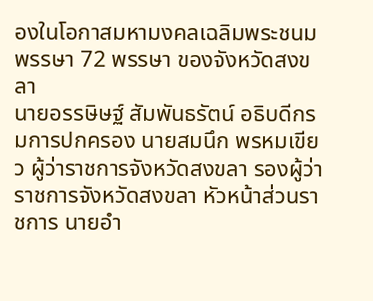องในโอกาสมหามงคลเฉลิมพระชนมพรรษา 72 พรรษา ของจังหวัดสงขลา
นายอรรษิษฐ์ สัมพันธรัตน์ อธิบดีกรมการปกครอง นายสมนึก พรหมเขียว ผู้ว่าราชการจังหวัดสงขลา รองผู้ว่าราชการจังหวัดสงขลา หัวหน้าส่วนราชการ นายอำ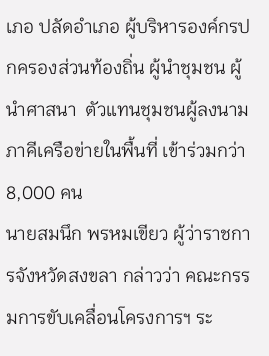เภอ ปลัดอำเภอ ผู้บริหารองค์กรปกครองส่วนท้องถิ่น ผู้นำชุมชน ผู้นำศาสนา  ตัวแทนชุมชนผู้ลงนามภาคีเครือข่ายในพื้นที่ เข้าร่วมกว่า 8,000 คน
นายสมนึก พรหมเขียว ผู้ว่าราชการจังหวัดสงขลา กล่าวว่า คณะกรรมการขับเคลื่อนโครงการฯ ระ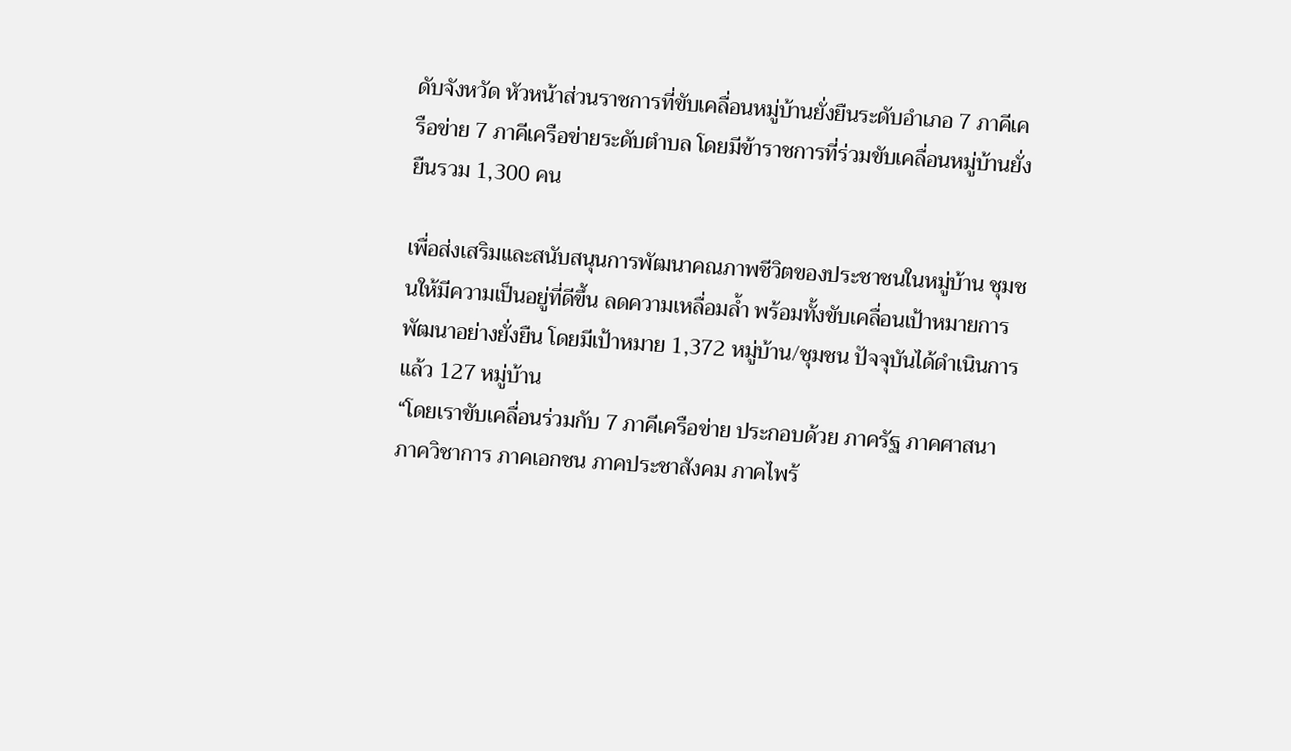ดับจังหวัด หัวหน้าส่วนราชการที่ขับเคลื่อนหมู่บ้านยั่งยืนระดับอำเภอ 7 ภาคีเครือข่าย 7 ภาคีเครือข่ายระดับตำบล โดยมีข้าราชการที่ร่วมขับเคลื่อนหมู่บ้านยั่งยืนรวม 1,300 คน

เพื่อส่งเสริมและสนับสนุนการพัฒนาคณภาพชีวิตของประชาชนในหมู่บ้าน ชุมชนให้มีความเป็นอยู่ที่ดีขึ้น ลดความเหลื่อมล้ำ พร้อมทั้งขับเคลื่อนเป้าหมายการพัฒนาอย่างยั่งยืน โดยมีเป้าหมาย 1,372 หมู่บ้าน/ชุมชน ปัจจุบันได้ดำเนินการแล้ว 127 หมู่บ้าน
“โดยเราขับเคลื่อนร่วมกับ 7 ภาคีเครือข่าย ประกอบด้วย ภาครัฐ ภาคศาสนา ภาควิชาการ ภาคเอกชน ภาคประชาสังคม ภาคไพร้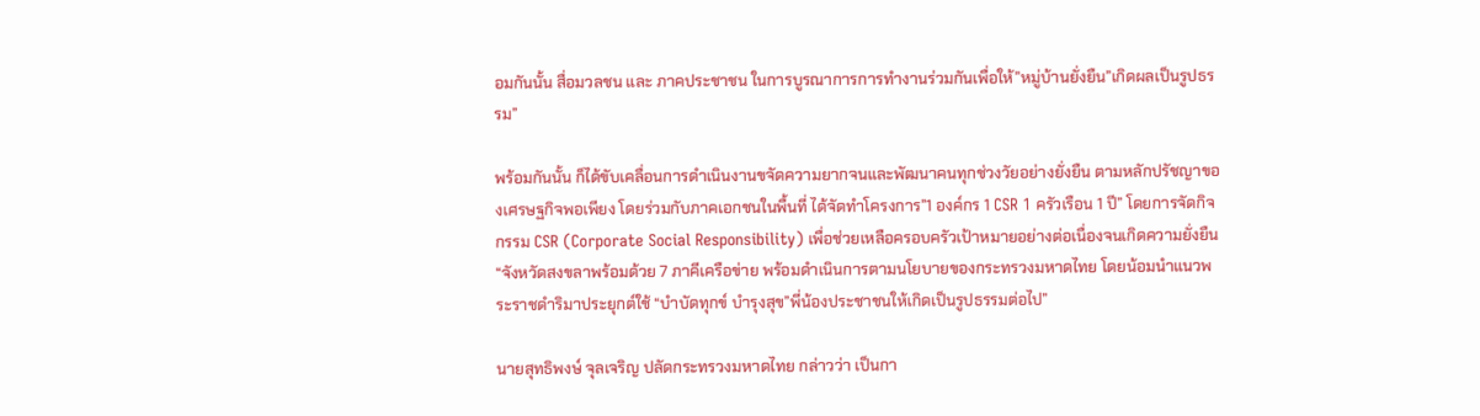อมกันนั้น สื่อมวลชน และ ภาคประชาชน ในการบูรณาการการทำงานร่วมกันเพื่อให้”หมู่บ้านยั่งยืน”เกิดผลเป็นรูปธรรม”

พร้อมกันนั้น ก็ได้ขับเคลื่อนการดำเนินงานขจัดความยากจนและพัฒนาคนทุกช่วงวัยอย่างยั่งยืน ตามหลักปรัชญาของเศรษฐกิจพอเพียง โดยร่วมกับภาคเอกชนในพื้นที่ ได้จัดทำโครงการ”1 องค์กร 1 CSR 1 ครัวเรือน 1 ปี” โดยการจัดกิจกรรม CSR (Corporate Social Responsibility) เพื่อช่วยเหลือครอบครัวเป้าหมายอย่างต่อเนื่องจนเกิดความยั่งยืน
“จังหวัดสงขลาพร้อมด้วย 7 ภาคีเครือข่าย พร้อมดำเนินการตามนโยบายของกระทรวงมหาดไทย โดยน้อมนำแนวพระราชดำริมาประยุกต์ใช้ “บำบัดทุกข์ บำรุงสุข”พี่น้องประชาชนให้เกิดเป็นรูปธรรมต่อไป”

นายสุทธิพงษ์ จุลเจริญ ปลัดกระทรวงมหาดไทย กล่าวว่า เป็นกา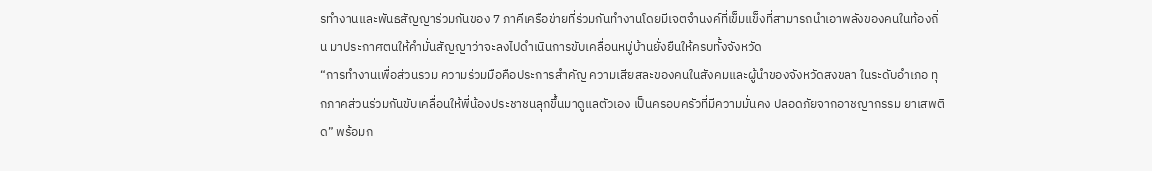รทำงานและพันธสัญญาร่วมกันของ 7 ภาคีเครือข่ายที่ร่วมกันทำงานโดยมีเจตจำนงค์ที่เข็มแข็งที่สามารถนำเอาพลังของคนในท้องถิ่น มาประกาศตนให้คำมั่นสัญญาว่าจะลงไปดำเนินการขับเคลื่อนหมู่บ้านยั่งยืนให้ครบทั้งจังหวัด
“การทำงานเพื่อส่วนรวม ความร่วมมือคือประการสำคัญ ความเสียสละของคนในสังคมและผู้นำของจังหวัดสงขลา ในระดับอำเภอ ทุกภาคส่วนร่วมกันขับเคลื่อนให้พี่น้องประชาชนลุกขึ้นมาดูแลตัวเอง เป็นครอบครัวที่มีความมั่นคง ปลอดภัยจากอาชญากรรม ยาเสพติด” พร้อมก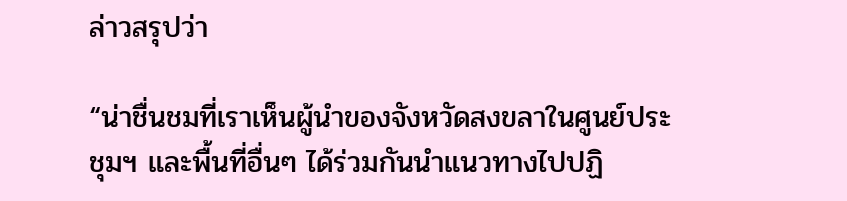ล่าวสรุปว่า

“น่าชื่นชมที่เราเห็นผู้นำของจังหวัดสงขลาในศูนย์ประชุมฯ และพื้นที่อื่นๆ ได้ร่วมกันนำแนวทางไปปฏิ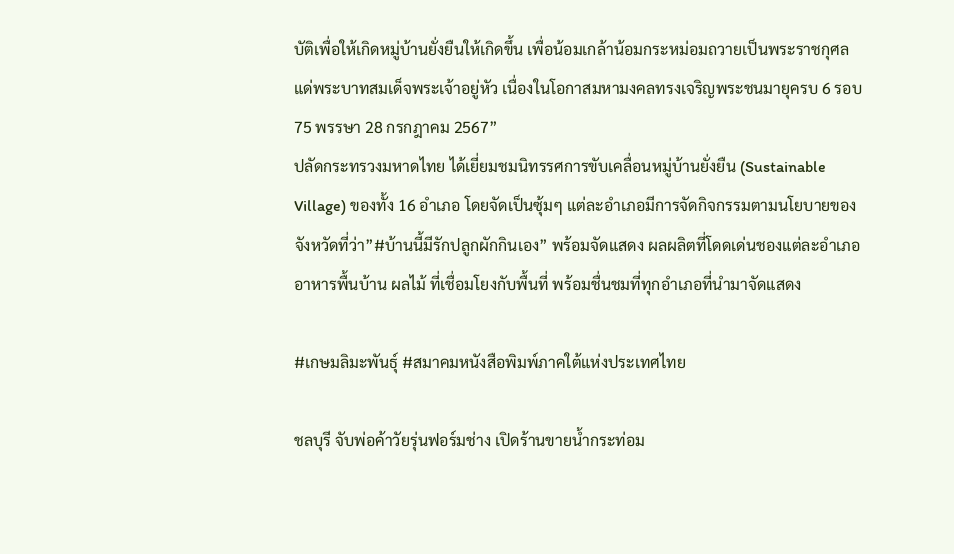บัติเพื่อให้เกิดหมู่บ้านยั่งยืนให้เกิดขึ้น เพื่อน้อมเกล้าน้อมกระหม่อมถวายเป็นพระราชกุศลแด่พระบาทสมเด็จพระเจ้าอยู่หัว เนื่องในโอกาสมหามงคลทรงเจริญพระชนมายุครบ 6 รอบ 75 พรรษา 28 กรกฎาคม 2567”
ปลัดกระทรวงมหาดไทย ได้เยี่ยมชมนิทรรศการขับเคลื่อนหมู่บ้านยั่งยืน (Sustainable Village) ของทั้ง 16 อำเภอ โดยจัดเป็นซุ้มๆ แต่ละอำเภอมีการจัดกิจกรรมตามนโยบายของจังหวัดที่ว่า”#บ้านนี้มีรักปลูกผักกินเอง” พร้อมจัดแสดง ผลผลิตที่โดดเด่นชองแต่ละอำเภอ อาหารพื้นบ้าน ผลไม้ ที่เชื่อมโยงกับพื้นที่ พร้อมชื่นชมที่ทุกอำเภอที่นำมาจัดแสดง

#เกษมลิมะพันธุ์ #สมาคมหนังสือพิมพ์ภาคใต้แห่งประเทศไทย

ชลบุรี จับพ่อค้าวัยรุ่นฟอร์มช่าง เปิดร้านขายน้ำกระท่อม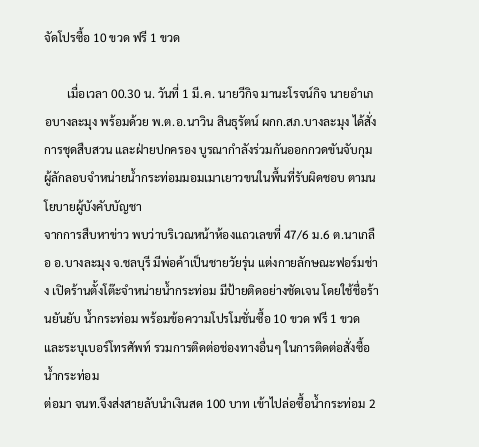จัดโปรซื้อ 10 ขวด ฟรี 1 ขวด

        เมื่อเวลา 00.30 น. วันที่ 1 มี.ค. นายวีกิจ มานะโรจน์กิจ นายอำเภอบางละมุง พร้อมด้วย พ.ต.อ.นาวิน สินธุรัตน์ ผกก.สภ.บางละมุง ได้สั่งการชุดสืบสวน และฝ่ายปกครอง บูรณากำลังร่วมกันออกกวดขันจับกุมผู้ลักลอบจำหน่ายน้ำกระท่อมมอมเมาเยาวขนในพื้นที่รับผิดชอบ ตามนโยบายผู้บังคับบัญชา
จากการสืบหาข่าว พบว่าบริเวณหน้าห้องแถวเลขที่ 47/6 ม.6 ต.นาเกลือ อ.บางละมุง จ.ชลบุรี มีพ่อค้าเป็นชายวัยรุ่น แต่งกายลักษณะฟอร์มช่าง เปิดร้านตั้งโต๊ะจำหน่ายน้ำกระท่อม มีป้ายติดอย่างชัดเจน โดยใช้ชื่อร้านยันยับ น้ำกระท่อม พร้อมข้อความโปรโมชั่นซื้อ 10 ขวด ฟรี 1 ขวด และระบุเบอร์โทรศัพท์ รวมการติดต่อช่องทางอื่นๆ ในการติดต่อสั่งซื้อน้ำกระท่อม
ต่อมา จนท.จึงส่งสายลับนำเงินสด 100 บาท เข้าไปล่อซื้อน้ำกระท่อม 2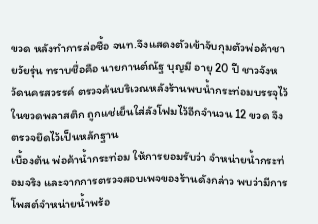ขวด หลังทำการล่อซื้อ จนท.จึงแสดงตัวเข้าจับกุมตัวพ่อค้าชายวัยรุ่น ทราบชื่อคือ นายกานต์ณัฐ บุญมี อายุ 20 ปี ชาวจังหวัดนครสวรรค์ ตรวจค้นบริเวณหลังร้านพบน้ำกระท่อมบรรจุไว้ในขวดพลาสติก ถูกแช่เย็นใส่ลังโฟมไว้อีกจำนวน 12 ขวด จึงตรวจยึดไว้เป็นหลักฐาน
เบื้องต้น พ่อค้าน้ำกระท่อม ให้การยอมรับว่า จำหน่ายน้ำกระท่อมจริง และจากการตรวจสอบเพจของร้านดังกล่าว พบว่ามีการโพสต์จำหน่ายน้ำพร้อ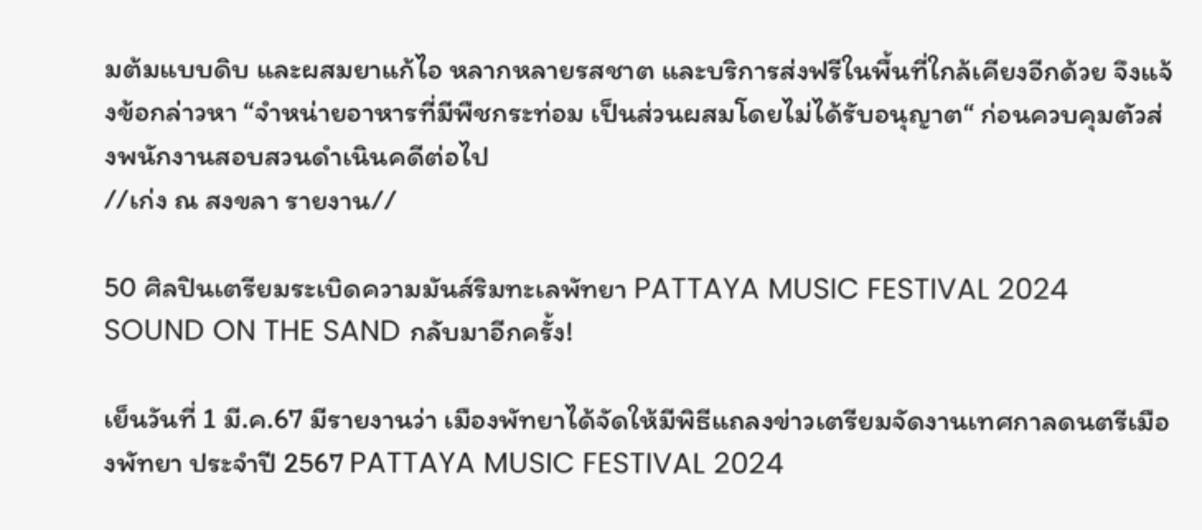มต้มแบบดิบ และผสมยาแก้ไอ หลากหลายรสชาต และบริการส่งฟรีในพื้นที่ใกล้เคียงอีกด้วย จึงแจ้งข้อกล่าวหา “จำหน่ายอาหารที่มีพืชกระท่อม เป็นส่วนผสมโดยไม่ได้รับอนุญาต“ ก่อนควบคุมตัวส่งพนักงานสอบสวนดำเนินคดีต่อไป
//เก่ง ณ สงขลา รายงาน//

50 ศิลปินเตรียมระเบิดความมันส์ริมทะเลพัทยา PATTAYA MUSIC FESTIVAL 2024 SOUND ON THE SAND กลับมาอีกครั้ง!

เย็นวันที่ 1 มี.ค.67 มีรายงานว่า เมืองพัทยาได้จัดให้มีพิธีแถลงข่าวเตรียมจัดงานเทศกาลดนตรีเมืองพัทยา ประจำปี 2567 PATTAYA MUSIC FESTIVAL 2024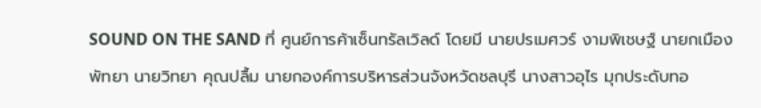SOUND ON THE SAND ที่ ศูนย์การค้าเซ็นทรัลเวิลด์ โดยมี นายปรเมศวร์ งามพิเชษฐ์ นายกเมืองพัทยา นายวิทยา คุณปลื้ม นายกองค์การบริหารส่วนจังหวัดชลบุรี นางสาวอุไร มุกประดับทอ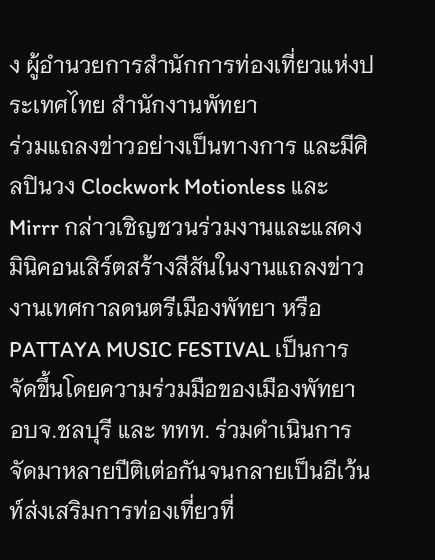ง ผู้อำนวยการสำนักการท่องเที่ยวแห่งประเทศไทย สำนักงานพัทยา
ร่วมแถลงข่าวอย่างเป็นทางการ และมีศิลปินวง Clockwork Motionless และ Mirrr กล่าวเชิญชวนร่วมงานและแสดงมินิคอนเสิร์ตสร้างสีสันในงานแถลงข่าว
งานเทศกาลดนตรีเมืองพัทยา หรือ PATTAYA MUSIC FESTIVAL เป็นการจัดขึ้นโดยความร่วมมือของเมืองพัทยา อบจ.ชลบุรี และ ททท. ร่วมดำเนินการจัดมาหลายปีติเต่อกันจนกลายเป็นอีเว้นท์ส่งเสริมการท่องเที่ยวที่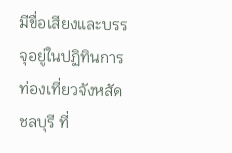มีขื่อเสียงและบรรจุอยู่ในปฏิทินการท่องเที่ยวจังหสัดชลบุรี ที่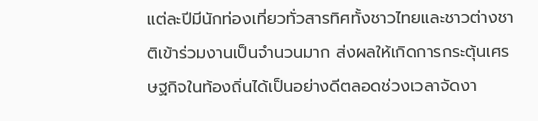แต่ละปีมีนักท่องเที่ยวทั่วสารทิศทั้งชาวไทยและชาวต่างชาติเข้าร่วมงานเป็นจำนวนมาก ส่งผลให้เกิดการกระตุ้นเศรษฐกิจในท้องถิ่นได้เป็นอย่างดีตลอดช่วงเวลาจัดงา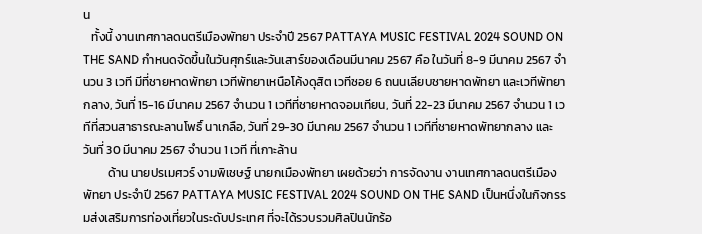น
   ทั้งนี้ งานเทศกาลดนตรีเมืองพัทยา ประจำปี 2567 PATTAYA MUSIC FESTIVAL 2024 SOUND ON THE SAND กำหนดจัดขึ้นในวันศุกร์และวันเสาร์ของเดือนมีนาคม 2567 คือ ในวันที่ 8-9 มีนาคม 2567 จำนวน 3 เวที มีที่ชายหาดพัทยา เวทีพัทยาเหนือโค้งดุสิต เวทีซอย 6 ถนนเลียบชายหาดพัทยา และเวทีพัทยากลาง, วันที่ 15-16 มีนาคม 2567 จำนวน 1 เวทีที่ชายหาดจอมเทียน, วันที่ 22-23 มีนาคม 2567 จำนวน 1 เวทีที่สวนสาธารณะลานโพธิ์ นาเกลือ, วันที่ 29-30 มีนาคม 2567 จำนวน 1 เวทีที่ชายหาดพัทยากลาง และวันที่ 30 มีนาคม 2567 จำนวน 1 เวที ที่เกาะล้าน
         ด้าน นายปรเมศวร์ งามพิเชษฐ์ นายกเมืองพัทยา เผยด้วยว่า การจัดงาน งานเทศกาลดนตรีเมืองพัทยา ประจำปี 2567 PATTAYA MUSIC FESTIVAL 2024 SOUND ON THE SAND เป็นหนึ่งในกิจกรรมส่งเสริมการท่องเที่ยวในระดับประเทศ ที่จะได้รวบรวมศิลปินนักร้อ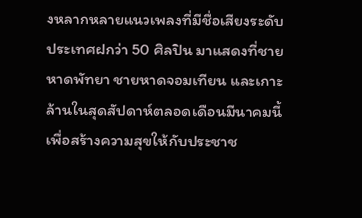งหลากหลายแนวเพลงที่มีชื่อเสียงระดับประเทศฝกว่า 50 ศิลปิน มาแสดงที่ชายหาดพัทยา ชายหาดจอมเทียน และเกาะล้านในสุดสัปดาห์ตลอดเดือนมีนาคมนี้เพื่อสร้างความสุขให้กับประชาช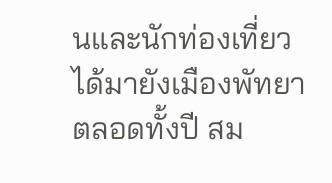นและนักท่องเที่ยวได้มายังเมืองพัทยาตลอดทั้งปี สม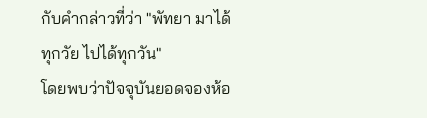กับคำกล่าวที่ว่า "พัทยา มาได้ทุกวัย ไปได้ทุกวัน"
โดยพบว่าปัจจุบันยอดจองห้อ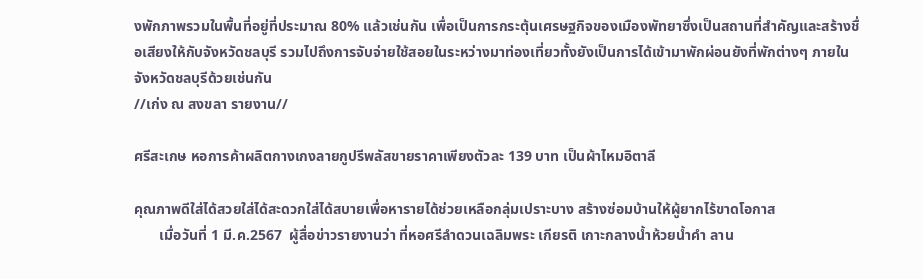งพักภาพรวมในพื้นที่อยู่ที่ประมาณ 80% แล้วเช่นกัน เพื่อเป็นการกระตุ้นเศรษฐกิจของเมืองพัทยาซึ่งเป็นสถานที่สำคัญและสร้างชื่อเสียงให้กับจังหวัดชลบุรี รวมไปถึงการจับจ่ายใช้สอยในระหว่างมาท่องเที่ยวทั้งยังเป็นการได้เข้ามาพักผ่อนยังที่พักต่างๆ ภายในจังหวัดชลบุรีด้วยเช่นกัน
//เก่ง ณ สงขลา รายงาน//

ศรีสะเกษ หอการค้าผลิตกางเกงลายกูปรีพลัสขายราคาเพียงตัวละ 139 บาท เป็นผ้าไหมอิตาลี

คุณภาพดีใส่ได้สวยใส่ได้สะดวกใส่ได้สบายเพื่อหารายได้ช่วยเหลือกลุ่มเปราะบาง สร้างซ่อมบ้านให้ผู้ยากไร้ขาดโอกาส
       เมื่อวันที่ 1 มี.ค.2567  ผู้สื่อข่าวรายงานว่า ที่หอศรีลำดวนเฉลิมพระ เกียรติ เกาะกลางน้ำห้วยน้ำคำ ลาน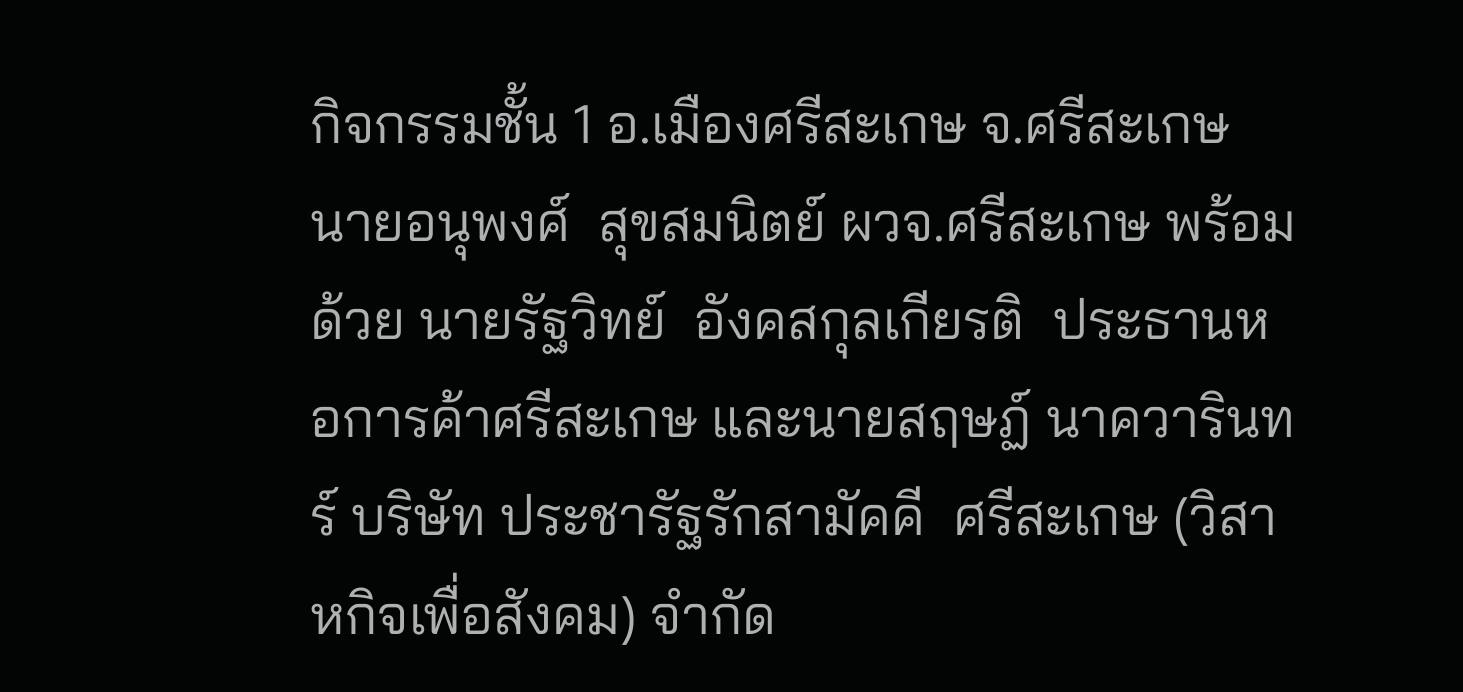กิจกรรมชั้น 1 อ.เมืองศรีสะเกษ จ.ศรีสะเกษ นายอนุพงศ์  สุขสมนิตย์ ผวจ.ศรีสะเกษ พร้อมด้วย นายรัฐวิทย์  อังคสกุลเกียรติ  ประธานหอการค้าศรีสะเกษ และนายสฤษฏ์ นาควารินทร์ บริษัท ประชารัฐรักสามัคคี  ศรีสะเกษ (วิสาหกิจเพื่อสังคม) จำกัด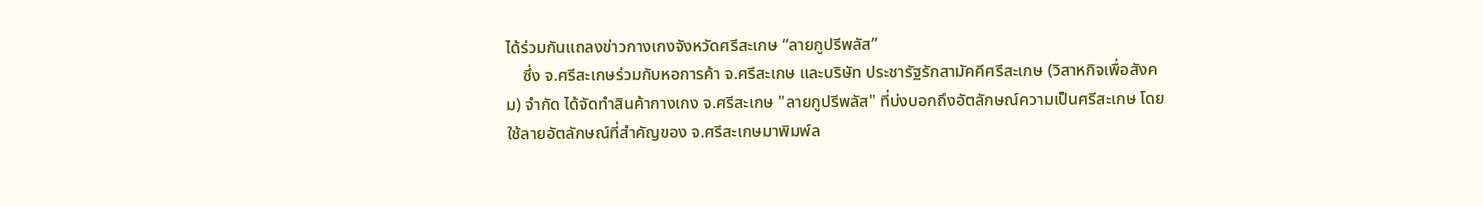ได้ร่วมกันแถลงข่าวกางเกงจังหวัดศรีสะเกษ “ลายกูปรีพลัส”
    ซึ่ง จ.ศรีสะเกษร่วมกับหอการค้า จ.ศรีสะเกษ และบริษัท ประชารัฐรักสามัคคีศรีสะเกษ (วิสาหกิจเพื่อสังคม) จำกัด ได้จัดทำสินค้ากางเกง จ.ศรีสะเกษ "ลายกูปรีพลัส" ที่บ่งบอกถึงอัตลักษณ์ความเป็นศรีสะเกษ โดยใช้ลายอัตลักษณ์ที่สำคัญของ จ.ศรีสะเกษมาพิมพ์ล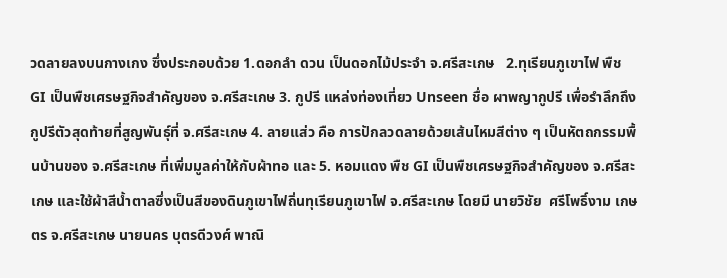วดลายลงบนกางเกง ซึ่งประกอบด้วย 1.ดอกลำ ดวน เป็นดอกไม้ประจำ จ.ศรีสะเกษ   2.ทุเรียนภูเขาไฟ พืช GI เป็นพืชเศรษฐกิจสำคัญของ จ.ศรีสะเกษ 3. กูปรี แหล่งท่องเที่ยว Unseen ชื่อ ผาพญากูปรี เพื่อรำลึกถึงกูปรีตัวสุดท้ายที่สูญพันธุ์ที่ จ.ศรีสะเกษ 4. ลายแส่ว คือ การปักลวดลายด้วยเส้นไหมสีต่าง ๆ เป็นหัตถกรรมพื้นบ้านของ จ.ศรีสะเกษ ที่เพิ่มมูลค่าให้กับผ้าทอ และ 5. หอมแดง พืช GI เป็นพืชเศรษฐกิจสำคัญของ จ.ศรีสะเกษ และใช้ผ้าสีน้ำตาลซึ่งเป็นสีของดินภูเขาไฟถิ่นทุเรียนภูเขาไฟ จ.ศรีสะเกษ โดยมี นายวิชัย  ศรีโพธิ์งาม เกษตร จ.ศรีสะเกษ นายนคร บุตรดีวงศ์ พาณิ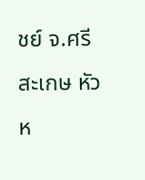ชย์ จ.ศรีสะเกษ หัวห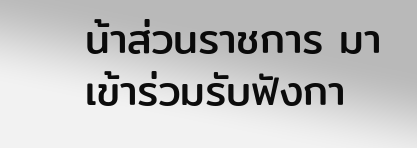น้าส่วนราชการ มาเข้าร่วมรับฟังกา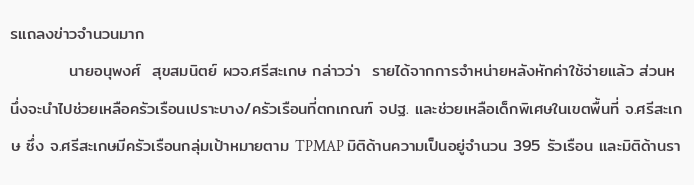รแถลงข่าวจำนวนมาก
          นายอนุพงศ์  สุขสมนิตย์ ผวจ.ศรีสะเกษ กล่าวว่า  รายได้จากการจำหน่ายหลังหักค่าใช้จ่ายแล้ว ส่วนหนึ่งจะนำไปช่วยเหลือครัวเรือนเปราะบาง/ครัวเรือนที่ตกเกณฑ์ จปฐ. และช่วยเหลือเด็กพิเศษในเขตพื้นที่ จ.ศรีสะเกษ ซึ่ง จ.ศรีสะเกษมีครัวเรือนกลุ่มเป้าหมายตาม TPMAP มิติด้านความเป็นอยู่จำนวน 395 รัวเรือน และมิติด้านรา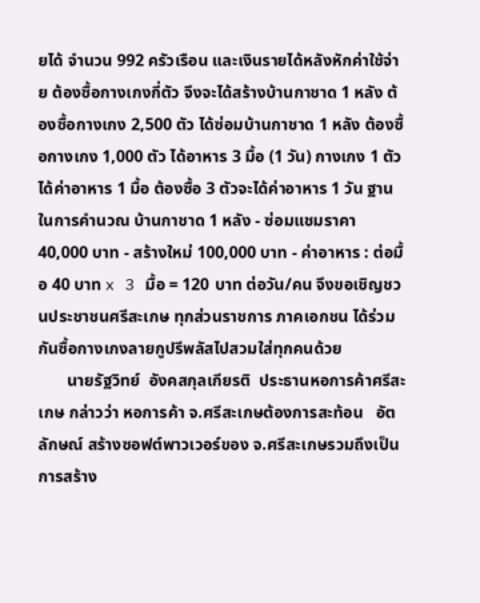ยได้ จำนวน 992 ครัวเรือน และเงินรายได้หลังหักค่าใช้จ่าย ต้องซื้อกางเกงกี่ตัว จึงจะได้สร้างบ้านกาชาด 1 หลัง ต้องซื้อกางเกง 2,500 ตัว ได้ซ่อมบ้านกาชาด 1 หลัง ต้องซื้อกางเกง 1,000 ตัว ได้อาหาร 3 มื้อ (1 วัน) กางเกง 1 ตัว ได้ค่าอาหาร 1 มื้อ ต้องซื้อ 3 ตัวจะได้ค่าอาหาร 1 วัน ฐานในการคำนวณ บ้านกาชาด 1 หลัง - ซ่อมแชมราคา 40,000 บาท - สร้างใหม่ 100,000 บาท - ค่าอาหาร : ต่อมื้อ 40 บาท x 3 มื้อ = 120 บาท ต่อวัน/คน จึงขอเชิญชวนประชาชนศรีสะเกษ ทุกส่วนราชการ ภาคเอกชน ได้ร่วมกันซื้อกางเกงลายกูปรีพลัสไปสวมใส่ทุกคนด้วย
       นายรัฐวิทย์  อังคสกุลเกียรติ  ประธานหอการค้าศรีสะเกษ กล่าวว่า หอการค้า จ.ศรีสะเกษต้องการสะท้อน   อัตลักษณ์ สร้างซอฟต์พาวเวอร์ของ จ.ศรีสะเกษรวมถึงเป็นการสร้าง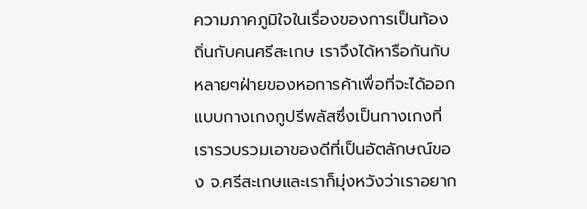ความภาคภูมิใจในเรื่องของการเป็นท้องถิ่นกับคนศรีสะเกษ เราจึงได้หารือกันกับหลายๆฝ่ายของหอการค้าเพื่อที่จะได้ออกแบบกางเกงกูปรีพลัสซึ่งเป็นกางเกงที่เรารวบรวมเอาของดีที่เป็นอัตลักษณ์ของ จ.ศรีสะเกษและเราก็มุ่งหวังว่าเราอยาก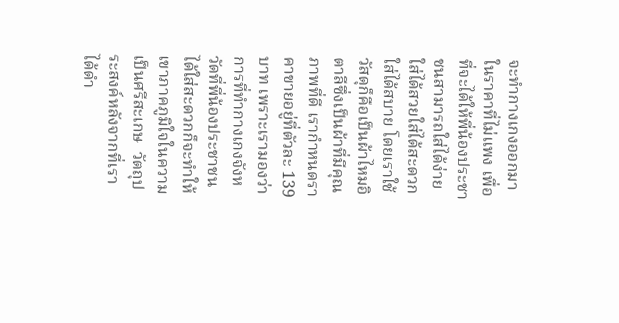จะทำกางเกงออกมาในราคาที่ไม่แพง เพื่อที่จะได้ให้พี่น้องประชาชนสามารถใส่ได้ง่ายใส่ได้สวยใส่ได้สะดวกใส่ได้สบาย โดยเราใช้วัสดุก็คือเป็นผ้าไหมอิตาลีซึ่งเป็นผ้าที่มีคุณภาพที่ดี เรากำหนดราคาขายอยู่ที่ตัวละ 139 บาท เพราะเรามองว่าการที่ทำกางเกงจังหวัดที่พี่น้องประชาชนได้ใส่สะดวกก็จะทำให้เขาภาคภูมิใจในความเป็นศรีสะเกษ  วัตถุประสงค์หลังจากที่เราได้ดำ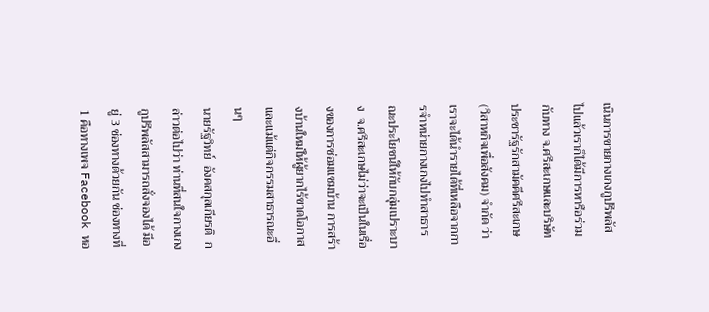เนินการขายกางเกงกูปรีพลัส ไปแล้วเราก็ได้มีการหารือร่วมกับทาง จ.ศรีสะเกษและบริษัท ประชารัฐรักสามัคคีศรีสะเกษ (วิสาหกิจเพื่อสังคม) จำกัด ว่า เราจะได้นำรายได้ที่เหลือจากการจำหน่ายกางเกงไปทำสาธารณะประโยชน์ให้กับกลุ่มเปราะบาง  จ.ศรีสะเกษไม่ว่าจะเป็นในเรื่องของการซ่อมแซมบ้าน การสร้างบ้านใหม่ให้ผู้ยากไร้ขาดโอกาสและแม้แต่กิจกรรมสาธารณะอื่นๆ
นายรัฐวิทย์  อังคสกุลเกียรติ  กล่าวต่อไปว่า ท่านที่สนใจกางเกงกูปรีพลัสสามารถสั่งจองได้ มีอยู่ 3 ช่องทางด้วยกัน ช่องทางที่1 คือทางเพจ Facebook หอ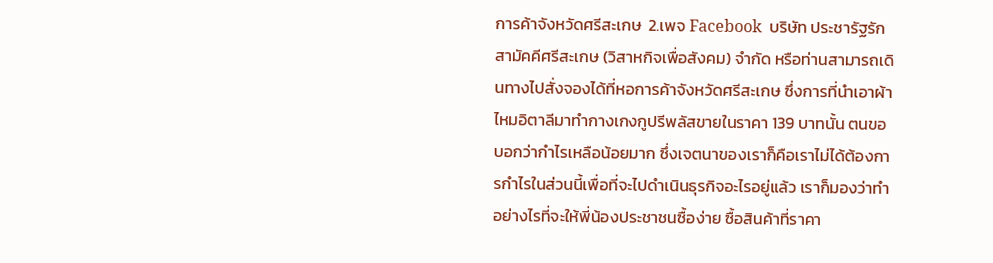การค้าจังหวัดศรีสะเกษ  2.เพจ Facebook  บริษัท ประชารัฐรักสามัคคีศรีสะเกษ (วิสาหกิจเพื่อสังคม) จำกัด หรือท่านสามารถเดินทางไปสั่งจองได้ที่หอการค้าจังหวัดศรีสะเกษ ซึ่งการที่นำเอาผ้าไหมอิตาลีมาทำกางเกงกูปรีพลัสขายในราคา 139 บาทนั้น ตนขอบอกว่ากำไรเหลือน้อยมาก ซึ่งเจตนาของเราก็คือเราไม่ได้ต้องการกำไรในส่วนนี้เพื่อที่จะไปดำเนินธุรกิจอะไรอยู่แล้ว เราก็มองว่าทำอย่างไรที่จะให้พี่น้องประชาชนซื้อง่าย ซื้อสินค้าที่ราคา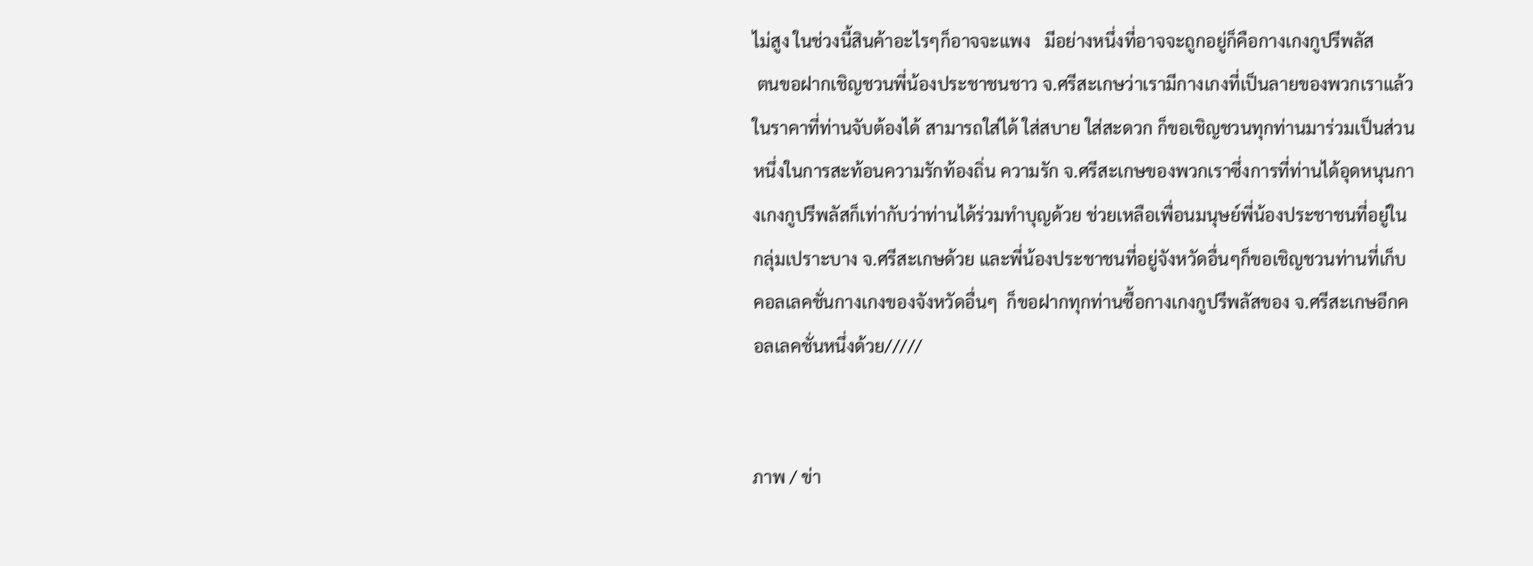ไม่สูง ในช่วงนี้สินค้าอะไรๆก็อาจจะแพง   มีอย่างหนึ่งที่อาจจะถูกอยู่ก็คือกางเกงกูปรีพลัส
 ตนขอฝากเชิญชวนพี่น้องประชาชนชาว จ.ศรีสะเกษว่าเรามีกางเกงที่เป็นลายของพวกเราแล้วในราคาที่ท่านจับต้องได้ สามารถใส่ได้ ใส่สบาย ใส่สะดวก ก็ขอเชิญชวนทุกท่านมาร่วมเป็นส่วนหนึ่งในการสะท้อนความรักท้องถิ่น ความรัก จ.ศรีสะเกษของพวกเราซึ่งการที่ท่านได้อุดหนุนกางเกงกูปรีพลัสก็เท่ากับว่าท่านได้ร่วมทำบุญด้วย ช่วยเหลือเพื่อนมนุษย์พี่น้องประชาชนที่อยู่ในกลุ่มเปราะบาง จ.ศรีสะเกษด้วย และพี่น้องประชาชนที่อยู่จังหวัดอื่นๆก็ขอเชิญชวนท่านที่เก็บคอลเลคชั่นกางเกงของจังหวัดอื่นๆ  ก็ขอฝากทุกท่านซื้อกางเกงกูปรีพลัสของ จ.ศรีสะเกษอีกคอลเลคชั่นหนึ่งด้วย/////


ภาพ / ข่า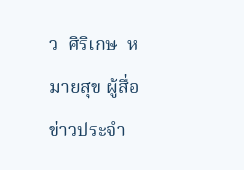ว  ศิริเกษ  หมายสุข ผู้สื่อข่าวประจำ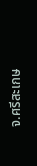จ.ศรีสะเกษ